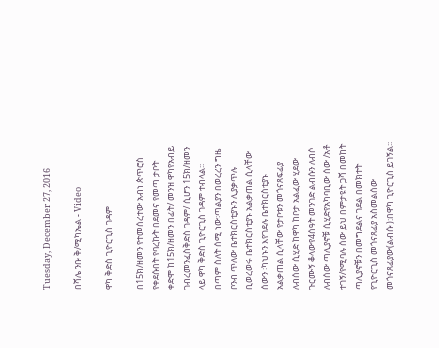Tuesday, December 27, 2016

በሻሌ ንቡ ቅ/ሚካኤል - Video

ዋካ ቅድስ ጊዮርጊስ ገዳም

በ15ክ/ዘመን የተመሰረተው አብነ ጵጥሮስ የቀደሱበት የባረኩት በደመና የመጣ ታቦት ቀድሞ ከ15ክ/ዘመን በፊት/ መንዝ ዋካየአብይ ገብረመንፈስቅድስ ገዳም/ ሲሆን 15ክ/ዘመን ላይ ዋካ ቅድስ ጊዮርጊስ ገዳም ተብላል፡፡በጣም ስለት ሰሚ ነው፡ጣልያን በወረረን ግዜ ቦንብ ጥለው ቤተክርስቲያኑን ሊያቃጥሉ ቢወረወሩ ቤተክርስቲያኑ አልቃጠል ሲላቸው ሰውን ፡ካህኑን እየገደሉ ቤተክርስቲያኑ አልቃጠል ሲላቸው የታቦቱን መጎናጸፍፊያ ለብሰው ሲሂድ ከዋካ ከቦታ አልፈው ሂደው ጉርሙኝ ቆላውየ4ሰዓት መንገድ ልብሱን ለብሶ ለብሰው ጣሊያኖቹ ሲሂድየአካባቢው ሰው /አቶ ተገኝ/የሚባሉ ሰው ይህ በምታዩት ጋሻ በመከት ጣሊያኖቹን በመግደልና ገደል በመክተት የጊዮርጊስ መጎናጸፊያ አስመልሰው መጎናጸፊያው(ልብሱ ):በዋካ ጊዮርጊስ ይገኝል፡፡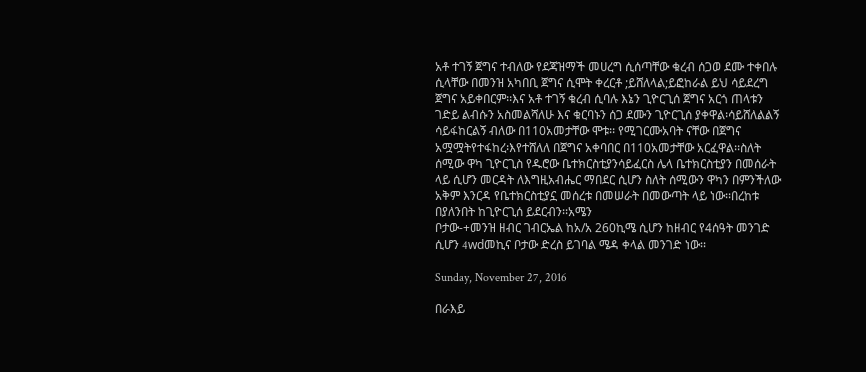አቶ ተገኝ ጀግና ተብለው የደጃዝማች መሀረግ ሲሰጣቸው ቁረብ ሰጋወ ደሙ ተቀበሉ ሲላቸው በመንዝ አካበቢ ጀግና ሲሞት ቀረርቶ ;ይሸለላል;ይፎከራል ይህ ሳይደረግ ጀግና አይቀበርም፡፡እና አቶ ተገኝ ቁረብ ሲባሉ እኔን ጊዮርጊሰ ጀግና አርጎ ጠላቱን ገድይ ልብሱን አስመልሻለሁ እና ቁርባኑን ሰጋ ደሙን ጊዮርጊሰ ያቀዋል፡ሳይሸለልልኝ ሳይፋከርልኝ ብለው በ110አመታቸው ሞቱ፡፡ የሚገርሙአባት ናቸው በጀግና አሟሟትየተፋከረ፡እየተሸለለ በጀግና አቀባበር በ110አመታቸው አርፈዋል፡፡ስለት ሰሚው ዋካ ጊዮርጊስ የዱሮው ቤተክርስቲያንሳይፈርስ ሌላ ቤተክርስቲያን በመሰራት ላይ ሲሆን መርዳት ለእግዚአብሔር ማበደር ሲሆን ስለት ሰሚውን ዋካን በምንችለው አቅም እንርዳ የቤተክርስቲያኗ መሰረቱ በመሠራት በመውጣት ላይ ነው፡፡በረከቱ በያለንበት ከጊዮርጊሰ ይደርብን፡፡አሜን
ቦታው-+መንዝ ዘብር ገብርኤል ከአ/አ 260ኪሜ ሲሆን ከዘብር የ4ሰዓት መንገድ ሲሆን 4wdመኪና ቦታው ድረስ ይገባል ሜዳ ቀላል መንገድ ነው፡፡

Sunday, November 27, 2016

በራእይ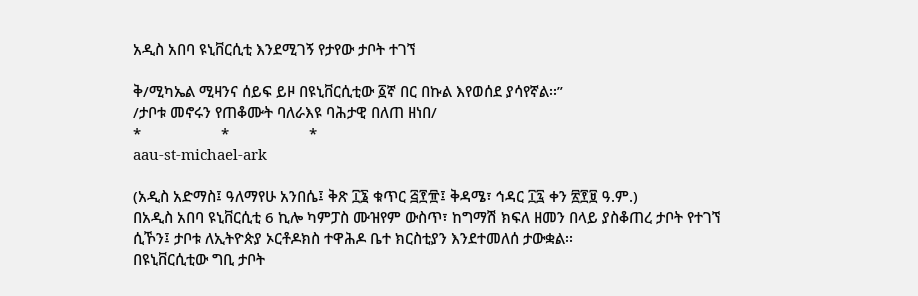አዲስ አበባ ዩኒቨርሲቲ እንደሚገኝ የታየው ታቦት ተገኘ

ቅ/ሚካኤል ሚዛንና ሰይፍ ይዞ በዩኒቨርሲቲው ፩ኛ በር በኩል እየወሰደ ያሳየኛል፡፡”
/ታቦቱ መኖሩን የጠቆሙት ባለራእዩ ባሕታዊ በለጠ ዘነበ/
*                    *                    *
aau-st-michael-ark

(አዲስ አድማስ፤ ዓለማየሁ አንበሴ፤ ቅጽ ፲፮ ቁጥር ፭፻፹፤ ቅዳሜ፣ ኅዳር ፲፯ ቀን ፳፻፱ ዓ.ም.)
በአዲስ አበባ ዩኒቨርሲቲ 6 ኪሎ ካምፓስ ሙዝየም ውስጥ፣ ከግማሽ ክፍለ ዘመን በላይ ያስቆጠረ ታቦት የተገኘ ሲኾን፤ ታቦቱ ለኢትዮጵያ ኦርቶዶክስ ተዋሕዶ ቤተ ክርስቲያን እንደተመለሰ ታውቋል፡፡
በዩኒቨርሲቲው ግቢ ታቦት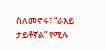ስለመኖሩ፣ “ራእይ ታይቶኛል” የሚሉ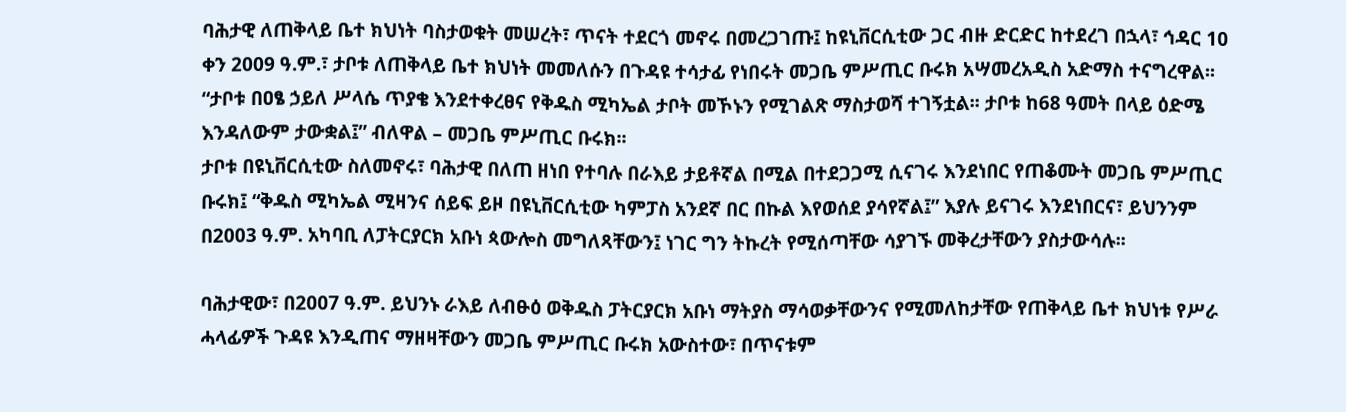ባሕታዊ ለጠቅላይ ቤተ ክህነት ባስታወቁት መሠረት፣ ጥናት ተደርጎ መኖሩ በመረጋገጡ፤ ከዩኒቨርሲቲው ጋር ብዙ ድርድር ከተደረገ በኋላ፣ ኅዳር 10 ቀን 2009 ዓ.ም.፣ ታቦቱ ለጠቅላይ ቤተ ክህነት መመለሱን በጉዳዩ ተሳታፊ የነበሩት መጋቤ ምሥጢር ቡሩክ አሣመረአዲስ አድማስ ተናግረዋል፡፡
“ታቦቱ በዐፄ ኃይለ ሥላሴ ጥያቄ እንደተቀረፀና የቅዱስ ሚካኤል ታቦት መኾኑን የሚገልጽ ማስታወሻ ተገኝቷል፡፡ ታቦቱ ከ68 ዓመት በላይ ዕድሜ እንዳለውም ታውቋል፤” ብለዋል – መጋቤ ምሥጢር ቡሩክ፡፡
ታቦቱ በዩኒቨርሲቲው ስለመኖሩ፣ ባሕታዊ በለጠ ዘነበ የተባሉ በራእይ ታይቶኛል በሚል በተደጋጋሚ ሲናገሩ እንደነበር የጠቆሙት መጋቤ ምሥጢር ቡሩክ፤ “ቅዱስ ሚካኤል ሚዛንና ሰይፍ ይዞ በዩኒቨርሲቲው ካምፓስ አንደኛ በር በኩል እየወሰደ ያሳየኛል፤” እያሉ ይናገሩ እንደነበርና፣ ይህንንም በ2003 ዓ.ም. አካባቢ ለፓትርያርክ አቡነ ጳውሎስ መግለጻቸውን፤ ነገር ግን ትኩረት የሚሰጣቸው ሳያገኙ መቅረታቸውን ያስታውሳሉ፡፡

ባሕታዊው፣ በ2007 ዓ.ም. ይህንኑ ራእይ ለብፁዕ ወቅዱስ ፓትርያርክ አቡነ ማትያስ ማሳወቃቸውንና የሚመለከታቸው የጠቅላይ ቤተ ክህነቱ የሥራ ሓላፊዎች ጉዳዩ እንዲጠና ማዘዛቸውን መጋቤ ምሥጢር ቡሩክ አውስተው፣ በጥናቱም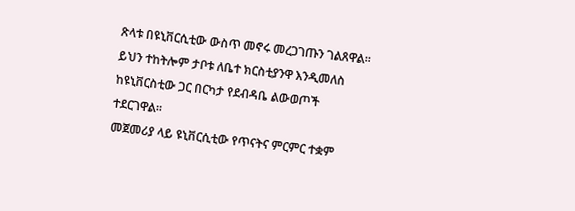ጽላቱ በዩኒቨርሲቲው ውስጥ መኖሩ መረጋገጡን ገልጸዋል፡፡ ይህን ተከትሎም ታቦቱ ለቤተ ክርስቲያንዋ እንዲመለስ ከዩኒቨርስቲው ጋር በርካታ የደብዳቤ ልውወጦች ተደርገዋል፡፡
መጀመሪያ ላይ ዩኒቨርሲቲው የጥናትና ምርምር ተቋም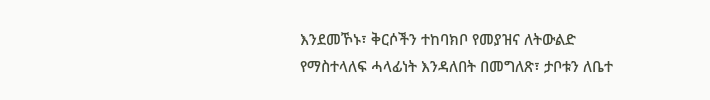እንደመኾኑ፣ ቅርሶችን ተከባክቦ የመያዝና ለትውልድ የማስተላለፍ ሓላፊነት እንዳለበት በመግለጽ፣ ታቦቱን ለቤተ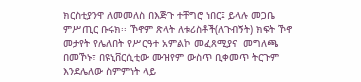ክርስቲያንዋ ለመመለስ በእጅጉ ተቸግሮ ነበር፤ ይላሉ መጋቤ ምሥጢር ቡሩክ፡፡ ኾኖም ጽላት ለቱሪስቶች(ለጉብኝት) ክፍት ኾኖ መታየት የሌለበት የሥርዓተ አምልኮ መፈጸሚያና  መግለጫ በመኾኑ፣ በዩኒቨርሲቲው ሙዝየም ውስጥ ቢቀመጥ ትርጉም እንደሌለው ስምምነት ላይ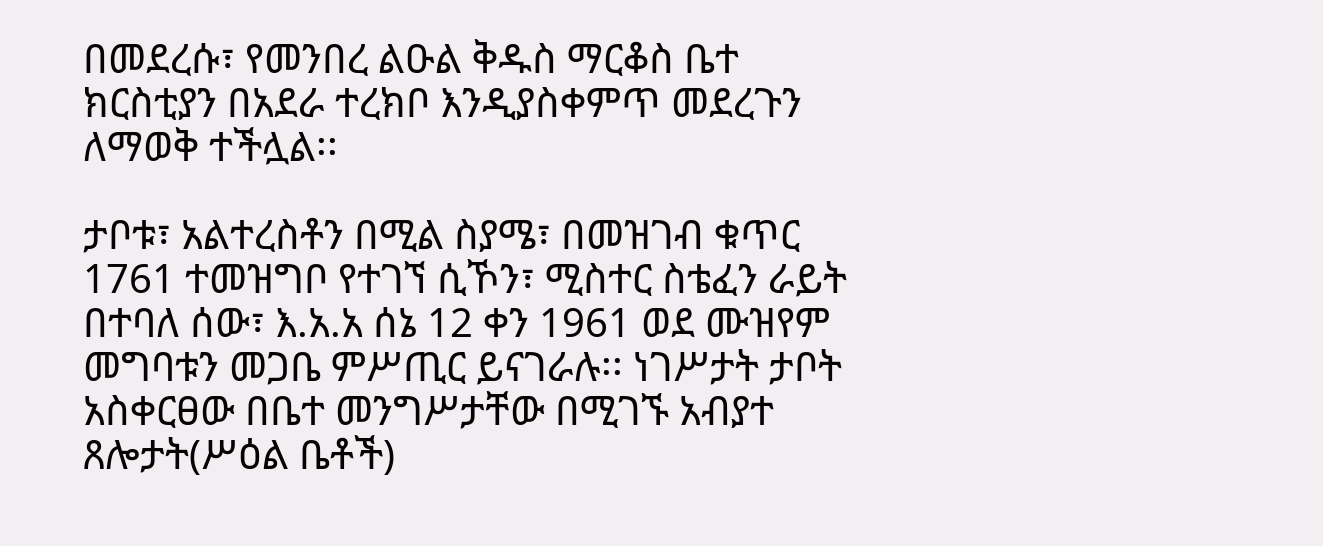በመደረሱ፣ የመንበረ ልዑል ቅዱስ ማርቆስ ቤተ ክርስቲያን በአደራ ተረክቦ እንዲያስቀምጥ መደረጉን ለማወቅ ተችሏል፡፡

ታቦቱ፣ አልተረስቶን በሚል ስያሜ፣ በመዝገብ ቁጥር 1761 ተመዝግቦ የተገኘ ሲኾን፣ ሚስተር ስቴፈን ራይት በተባለ ሰው፣ እ.አ.አ ሰኔ 12 ቀን 1961 ወደ ሙዝየም መግባቱን መጋቤ ምሥጢር ይናገራሉ፡፡ ነገሥታት ታቦት አስቀርፀው በቤተ መንግሥታቸው በሚገኙ አብያተ ጸሎታት(ሥዕል ቤቶች)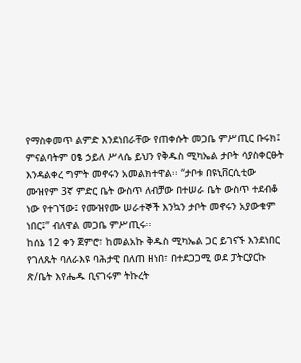የማስቀመጥ ልምድ እንደነበራቸው የጠቀሱት መጋቤ ምሥጢር ቡሩክ፤ ምናልባትም ዐፄ ኃይለ ሥላሴ ይህን የቅዱስ ሚካኤል ታቦት ሳያስቀርፁት እንዳልቀረ ግምት መኖሩን አመልክተዋል፡፡ “ታቦቱ በዩኒቨርሲቲው ሙዝየም 3ኛ ምድር ቤት ውስጥ ለብቻው በተሠራ ቤት ውስጥ ተደብቆ ነው የተገኘው፤ የሙዝየሙ ሠራተኞች እንኳን ታቦት መኖሩን አያውቁም ነበር፤” ብለዋል መጋቤ ምሥጢሩ፡፡
ከሰኔ 12 ቀን ጀምሮ፣ ከመልአኩ ቅዱስ ሚካኤል ጋር ይገናኙ እንደነበር የገለጹት ባለራእዩ ባሕታዊ በለጠ ዘነበ፣ በተደጋጋሚ ወደ ፓትርያርኩ ጽ/ቤት እየሔዱ ቢናገሩም ትኩረት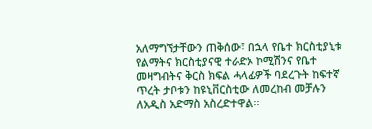አለማግኘታቸውን ጠቅሰው፣ በኋላ የቤተ ክርስቲያኒቱ የልማትና ክርስቲያናዊ ተራድኦ ኮሚሽንና የቤተ መዛግብትና ቅርስ ክፍል ሓላፊዎች ባደረጉት ከፍተኛ ጥረት ታቦቱን ከዩኒቨርስቲው ለመረከብ መቻሉን ለአዲስ አድማስ አስረድተዋል፡፡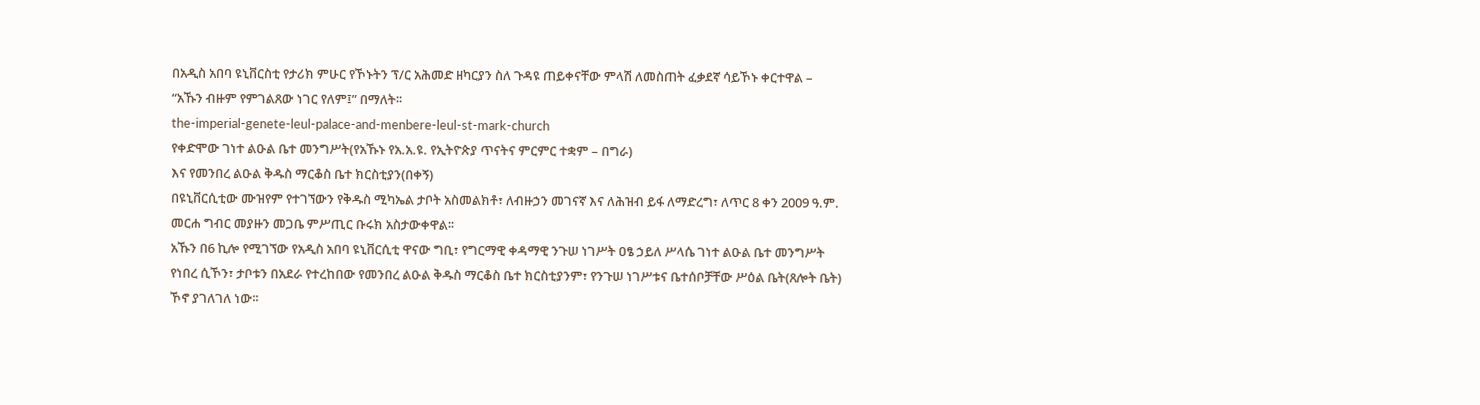በአዲስ አበባ ዩኒቨርስቲ የታሪክ ምሁር የኾኑትን ፕ/ር አሕመድ ዘካርያን ስለ ጉዳዩ ጠይቀናቸው ምላሽ ለመስጠት ፈቃደኛ ሳይኾኑ ቀርተዋል – “አኹን ብዙም የምገልጸው ነገር የለም፤” በማለት፡፡
the-imperial-genete-leul-palace-and-menbere-leul-st-mark-church
የቀድሞው ገነተ ልዑል ቤተ መንግሥት(የአኹኑ የአ.አ.ዩ. የኢትዮጵያ ጥናትና ምርምር ተቋም – በግራ)
እና የመንበረ ልዑል ቅዱስ ማርቆስ ቤተ ክርስቲያን(በቀኝ)
በዩኒቨርሲቲው ሙዝየም የተገኘውን የቅዱስ ሚካኤል ታቦት አስመልክቶ፣ ለብዙኃን መገናኛ እና ለሕዝብ ይፋ ለማድረግ፣ ለጥር 8 ቀን 2009 ዓ.ም. መርሐ ግብር መያዙን መጋቤ ምሥጢር ቡሩክ አስታውቀዋል፡፡
አኹን በ6 ኪሎ የሚገኘው የአዲስ አበባ ዩኒቨርሲቲ ዋናው ግቢ፣ የግርማዊ ቀዳማዊ ንጉሠ ነገሥት ዐፄ ኃይለ ሥላሴ ገነተ ልዑል ቤተ መንግሥት የነበረ ሲኾን፣ ታቦቱን በአደራ የተረከበው የመንበረ ልዑል ቅዱስ ማርቆስ ቤተ ክርስቲያንም፣ የንጉሠ ነገሥቱና ቤተሰቦቻቸው ሥዕል ቤት(ጸሎት ቤት) ኾኖ ያገለገለ ነው፡፡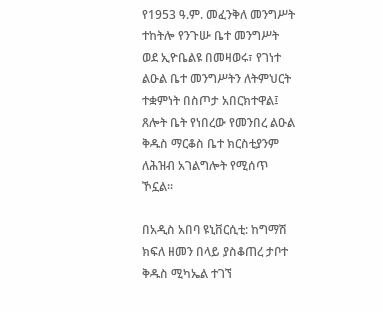የ1953 ዓ.ም. መፈንቅለ መንግሥት ተከትሎ የንጉሡ ቤተ መንግሥት ወደ ኢዮቤልዩ በመዛወሩ፣ የገነተ ልዑል ቤተ መንግሥትን ለትምህርት ተቋምነት በስጦታ አበርክተዋል፤ ጸሎት ቤት የነበረው የመንበረ ልዑል ቅዱስ ማርቆስ ቤተ ክርስቲያንም ለሕዝብ አገልግሎት የሚሰጥ ኾኗል፡፡

በአዲስ አበባ ዩኒቨርሲቲ: ከግማሽ ክፍለ ዘመን በላይ ያስቆጠረ ታቦተ ቅዱስ ሚካኤል ተገኘ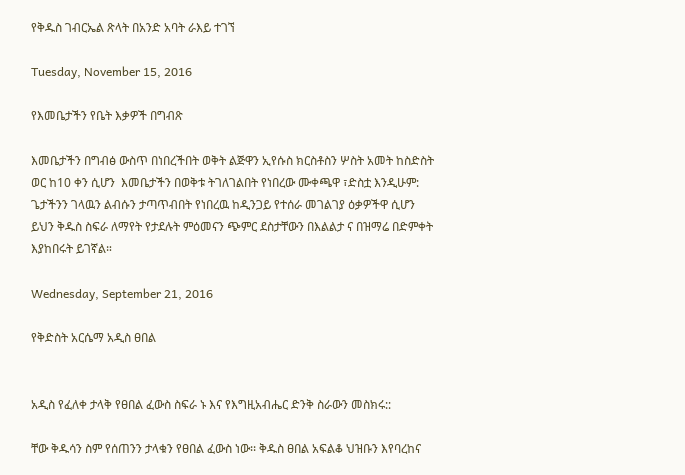የቅዱስ ገብርኤል ጽላት በአንድ አባት ራእይ ተገኘ

Tuesday, November 15, 2016

የእመቤታችን የቤት እቃዎች በግብጽ

እመቤታችን በግብፅ ውስጥ በነበረችበት ወቅት ልጅዋን ኢየሱስ ክርስቶስን ሦስት አመት ከስድስት ወር ከ10 ቀን ሲሆን  እመቤታችን በወቅቱ ትገለገልበት የነበረው ሙቀጫዋ ፣ድስቷ እንዲሁም: ጌታችንን ገላዉን ልብሱን ታጣጥብበት የነበረዉ ከዲንጋይ የተሰራ መገልገያ ዕቃዎችዋ ሲሆን ይህን ቅዱስ ስፍራ ለማየት የታደሉት ምዕመናን ጭምር ደስታቸውን በእልልታ ና በዝማሬ በድምቀት እያከበሩት ይገኛል።

Wednesday, September 21, 2016

የቅድስት አርሴማ አዲስ ፀበል


አዲስ የፈለቀ ታላቅ የፀበል ፈውስ ስፍራ ኑ እና የእግዚአብሔር ድንቅ ስራውን መስክሩ::

ቸው ቅዱሳን ስም የሰጠንን ታላቁን የፀበል ፈውስ ነው፡፡ ቅዱስ ፀበል አፍልቆ ህዝቡን እየባረከና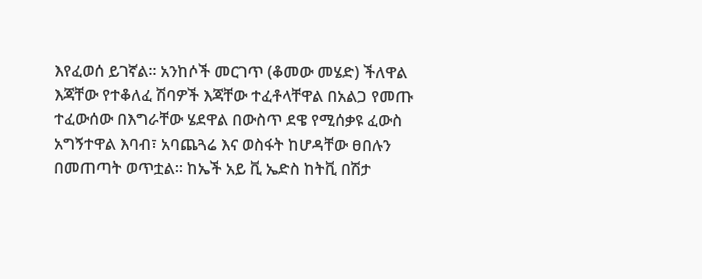እየፈወሰ ይገኛል፡፡ አንከሶች መርገጥ (ቆመው መሄድ) ችለዋል እጃቸው የተቆለፈ ሽባዎች እጃቸው ተፈቶላቸዋል በአልጋ የመጡ ተፈውሰው በእግራቸው ሄደዋል በውስጥ ደዌ የሚሰቃዩ ፈውስ አግኝተዋል እባብ፣ አባጨጓሬ እና ወስፋት ከሆዳቸው ፀበሉን በመጠጣት ወጥቷል፡፡ ከኤች አይ ቪ ኤድስ ከትቪ በሽታ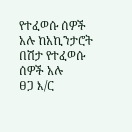የተፈወሱ ሰዎች አሉ ከአኪንታሮት በሽታ የተፈወሱ ሰዎች አሉ
ፀጋ እ/ር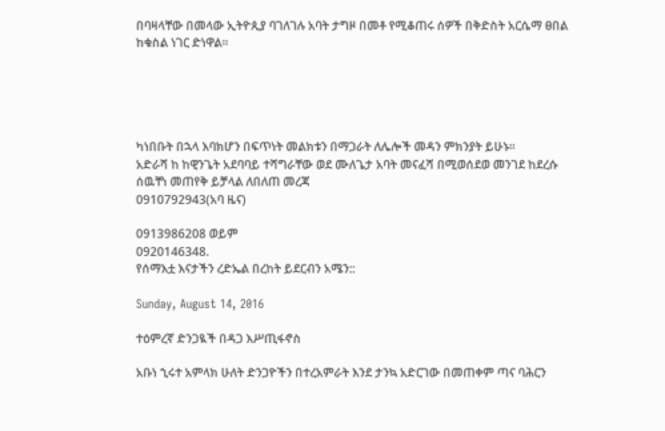በባዛላቸው በመላው ኢትዮጲያ ባገለገሉ አባት ታግዞ በመቶ የሚቆጠሩ ሰዎች በቅድስት አርሴማ ፀበል ከቁስል ነገር ድነዋል፡፡





ካነበቡት በኋላ እባክሆን በፍጥነት መልክቱን በማጋራት ለሌሎች መዳን ምክንያት ይሁኑ፡፡
አድራሻ ከ ከዊንጌት አደባባይ ተሻግራቸው ወደ ሙለጌታ አባት መናፈሻ በሚወሰደወ መንገደ ከደረሱ ሰዉቸነ መጠየቅ ይቻላል ለበለጠ መረጃ
0910792943(አባ ዜና)

0913986208 ወይም
0920146348.
የሰማእቷ እናታችን ረድኤል በረከት ይደርብን አሜን::

Sunday, August 14, 2016

ተዕምረኛ ድንጋዪች በዳጋ እሥጢፋኖስ

አቡነ ኂሩተ አምላክ ሁለት ድንጋዮችን በተረአምራት እንደ ታንኳ አድርገው በመጠቀም ጣና ባሕርን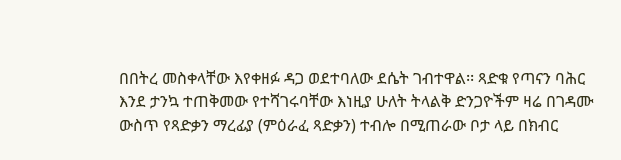በበትረ መስቀላቸው እየቀዘፉ ዳጋ ወደተባለው ደሴት ገብተዋል፡፡ ጻድቁ የጣናን ባሕር እንደ ታንኳ ተጠቅመው የተሻገሩባቸው እነዚያ ሁለት ትላልቅ ድንጋዮችም ዛሬ በገዳሙ ውስጥ የጻድቃን ማረፊያ (ምዕራፈ ጻድቃን) ተብሎ በሚጠራው ቦታ ላይ በክብር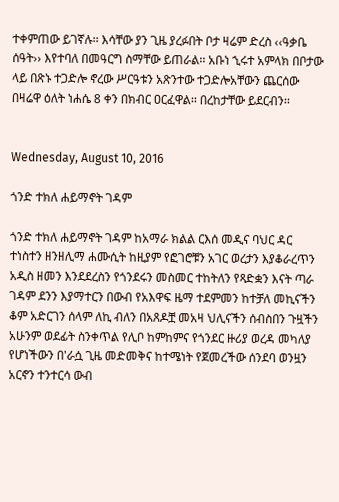ተቀምጠው ይገኛሉ፡፡ እሳቸው ያን ጊዜ ያረፉበት ቦታ ዛሬም ድረስ ‹‹ዓቃቤ ሰዓት›› እየተባለ በመዓርግ ስማቸው ይጠራል፡፡ አቡነ ኂሩተ አምላክ በቦታው ላይ በጽኑ ተጋድሎ ኖረው ሥርዓቱን አጽንተው ተጋድሎአቸውን ጨርሰው በዛሬዋ ዕለት ነሐሴ 8 ቀን በክብር ዐርፈዋል፡፡ በረከታቸው ይደርብን፡፡


Wednesday, August 10, 2016

ጎንድ ተክለ ሐይማኖት ገዳም

ጎንድ ተክለ ሐይማኖት ገዳም ከአማራ ክልል ርእሰ መዲና ባህር ዳር ተነስተን ዘንዘሊማ ሐሙሲት ከዚያም የፎገሮቹን አገር ወረታን እያቆራረጥን አዲስ ዘመን እንደደረስን የጎንደሩን መስመር ተከትለን የጻድቋን እናት ጣራ ገዳም ደንን እያማተርን በውብ የአእዋፍ ዜማ ተደምመን ከተቻለ መኪናችን ቆም አድርገን ሰላም ለኪ ብለን በአጸዶቿ መአዛ ህሊናችን ሰብስበን ጉዟችን አሁንም ወደፊት ስንቀጥል የሊቦ ከምከምና የጎንደር ዙሪያ ወረዳ መካለያ የሆነችውን በ'ራሷ ጊዜ መድመቅና ከተሜነት የጀመረችው ሰንደባ ወንዟን አርኖን ተንተርሳ ውብ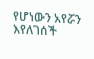የሆነውን አየሯን እየለገሰች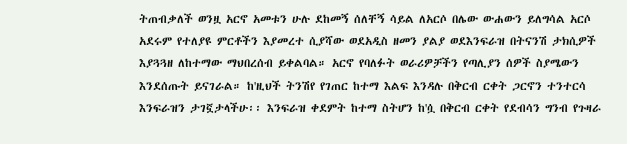ትጠብቃለች ወንዟ አርኖ አመቱን ሁሉ ደከመኝ ሰለቸኝ ሳይል ለአርሶ በሌው ውሐውን ይለግሳል አርሶ አደሩም የተለያዩ ምርቶችን እያመረተ ሲያሻው ወደአዲስ ዘመን ያልያ ወደእንፍራዝ በትናንሽ ታክሲዎች እያጓጓዘ ለከተማው ማህበረሰብ ይቀልባል። አርኖ የባለፉት ወራሪዎቻችን የጣሊያን ሰዎች ስያሜውን እንደሰጡት ይናገራል። ከ'ዚህች ትንሽየ የገጠር ከተማ እልፍ እንዳሉ በቅርብ ርቀት ጋርኖን ተንተርሳ እንፍራዝን ታገኟታላችሁ፡፡ እንፍራዝ ቀደምት ከተማ ስትሆን ከ'ሷ በቅርብ ርቀት የደብሳን ግንብ የጉዛራ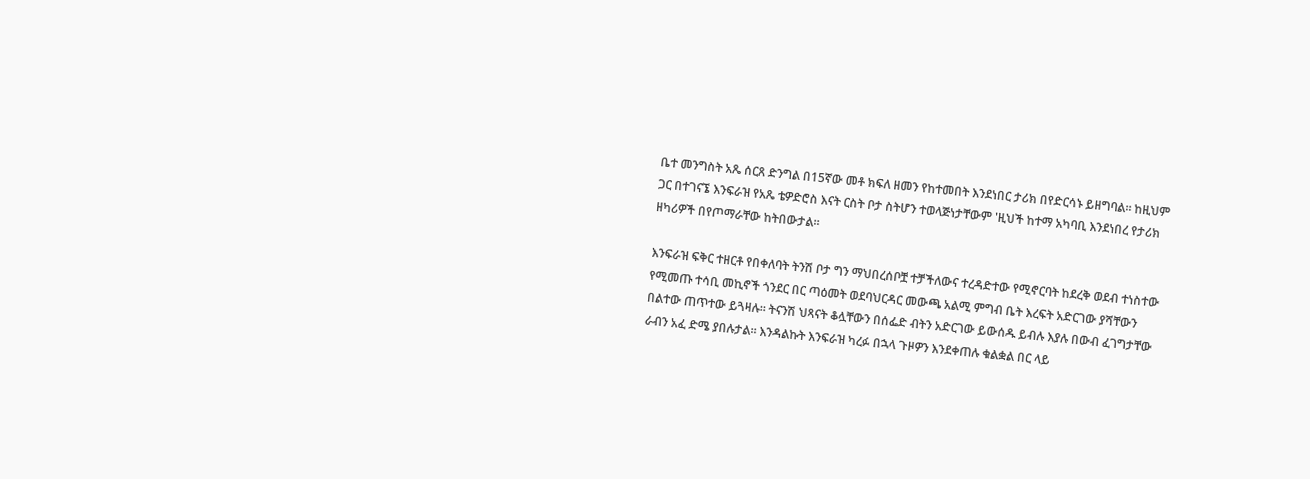ቤተ መንግስት አጼ ሰርጸ ድንግል በ15ኛው መቶ ክፍለ ዘመን የከተመበት እንደነበር ታሪክ በየድርሳኑ ይዘግባል። ከዚህም ጋር በተገናኜ እንፍራዝ የአጼ ቴዎድሮስ እናት ርስት ቦታ ስትሆን ተወላጅነታቸውም 'ዚህች ከተማ አካባቢ እንደነበረ የታሪክ ዘካሪዎች በየጦማራቸው ከትበውታል፡፡

እንፍራዝ ፍቅር ተዘርቶ የበቀለባት ትንሽ ቦታ ግን ማህበረሰቦቿ ተቻችለውና ተረዳድተው የሚኖርባት ከደረቅ ወደብ ተነስተው የሚመጡ ተሳቢ መኪኖች ጎንደር በር ጣዕመት ወደባህርዳር መውጫ አልሚ ምግብ ቤት እረፍት አድርገው ያሻቸውን በልተው ጠጥተው ይጓዛሉ። ትናንሽ ህጻናት ቆሏቸውን በሰፌድ ብትን አድርገው ይውሰዱ ይብሉ እያሉ በውብ ፈገግታቸው ራብን አፈ ድሜ ያበሉታል። እንዳልኩት እንፍራዝ ካረፉ በኋላ ጉዞዎን እንደቀጠሉ ቁልቋል በር ላይ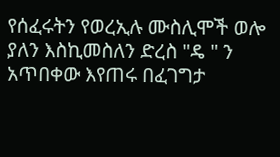የሰፈሩትን የወረኢሉ ሙስሊሞች ወሎ ያለን እስኪመስለን ድረስ "ዴ " ን አጥበቀው እየጠሩ በፈገግታ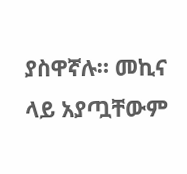ያስዋኛሉ። መኪና ላይ አያጧቸውም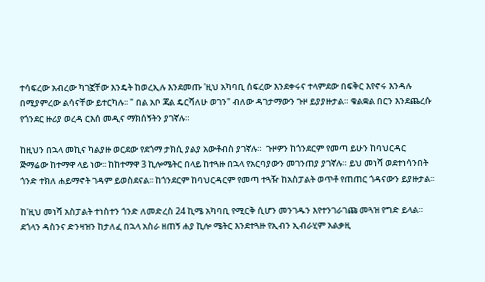ተሳፍረው አብረው ካገኟቸው እንዴት ከወረኢሉ እንደመጡ 'ዚህ አካባቢ ሰፍረው እንደቀሩና ተላምደው በፍቅር እየኖሩ እንዳሉ በሚያምረው ልሳናቸው ይተርካሉ፡፡ " በል አቦ ጃል ዴርሻለሁ ወገን" ብለው ዳገታማውን ጉዞ ይያያዙታል። ቁልቋል በርን እንደጨረሱ የጎንደር ዙሪያ ወረዳ ርእሰ መዲና ማክሰኝትን ያገኛሉ።

ከዚህን በኋላ መኪና ካልያዙ ወርደው የደጎማ ታክሲ ያልያ አውቶብስ ያገኛሉ።  ጉዞዎን ከጎንደርም የመጣ ይሁን ከባህርዳር ጅማሬው ከተማዋ ላይ ነው፡፡ ከከተማዋ 3 ኪሎሜትር በላይ ከተጓዙ በኋላ የአርባያውን መገንጠያ ያገኛሉ። ይህ መነሻ ወደተነሳንበት ጎንድ ተክለ ሐይማኖት ገዳም ይወስደናል፡፡ ከጎንደርም ከባህርዳርም የመጣ ተጓዥ ከአስፓልት ወጥቶ የጠጠር ጎዳናውን ይያዙታል፡፡

ከ'ዚህ መነሻ አስፓልት ተነስተን ጎንድ ለመድረስ 24 ኪሜ አካባቢ የሚርቅ ሲሆን መንገዱን እየተንገራገጩ መጓዝ የግድ ይላል።
ደጎላን ዳስንና ድንዛዝን ከታለፈ በኋላ አስራ ዘጠኝ ሐያ ኪሎ ሜትር እንደተጓዙ የኢብን ኢብራሂም አልቃዚ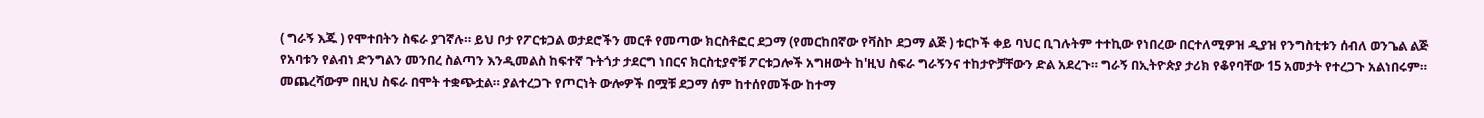( ግራኝ እጁ ) የሞተበትን ስፍራ ያገኛሉ። ይህ ቦታ የፖርቱጋል ወታደሮችን መርቶ የመጣው ክርስቶፎር ደጋማ (የመርከበኛው የቫስኮ ደጋማ ልጅ ) ቱርኮች ቀይ ባህር ቢገሉትም ተተኪው የነበረው በርተለሚዎዝ ዲያዝ የንግስቲቱን ሰብለ ወንጌል ልጅ የአባቱን የልብነ ድንግልን መንበረ ስልጣን እንዲመልስ ከፍተኛ ጉትጎታ ታደርግ ነበርና ክርስቲያኖቹ ፖርቱጋሎች አግዘውት ከ'ዚህ ስፍራ ግራኝንና ተከታዮቻቸውን ድል አደረጉ። ግራኝ በኢትዮጵያ ታሪክ የቆየባቸው 15 አመታት የተረጋጉ አልነበሩም። መጨረሻውም በዚህ ስፍራ በሞት ተቋጭቷል። ያልተረጋጉ የጦርነት ውሎዎች በሟቹ ደጋማ ሰም ከተሰየመችው ከተማ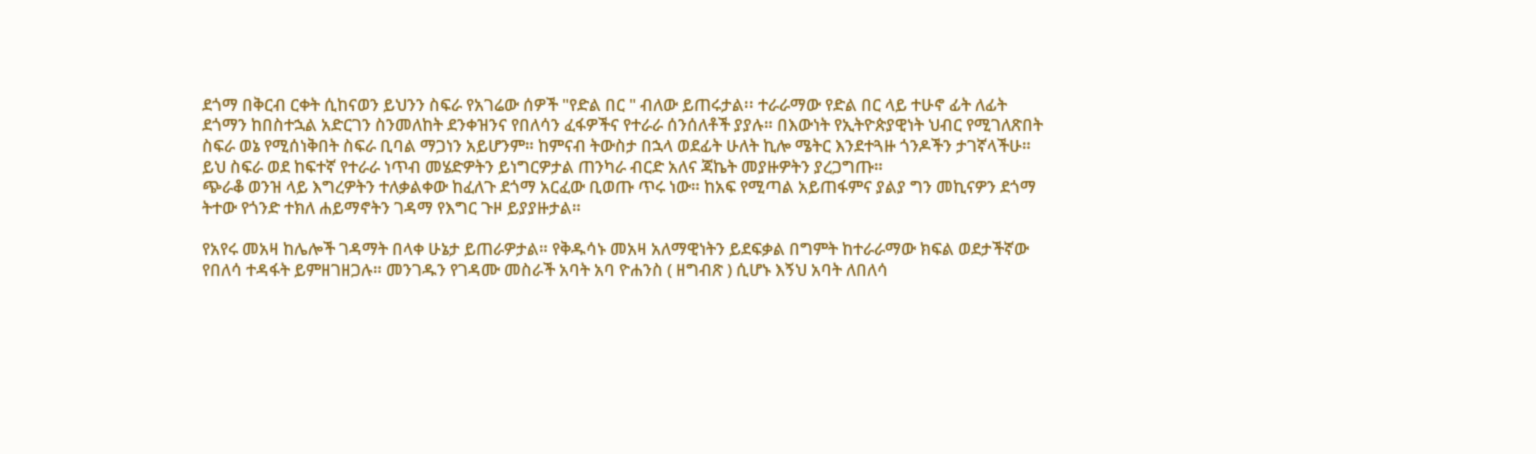ደጎማ በቅርብ ርቀት ሲከናወን ይህንን ስፍራ የአገሬው ሰዎች "የድል በር " ብለው ይጠሩታል፡፡ ተራራማው የድል በር ላይ ተሁኖ ፊት ለፊት ደጎማን ከበስተኋል አድርገን ስንመለከት ደንቀዝንና የበለሳን ፈፋዎችና የተራራ ሰንሰለቶች ያያሉ። በእውነት የኢትዮጵያዊነት ህብር የሚገለጽበት ስፍራ ወኔ የሚሰነቅበት ስፍራ ቢባል ማጋነን አይሆንም። ከምናብ ትውስታ በኋላ ወደፊት ሁለት ኪሎ ሜትር እንደተጓዙ ጎንዶችን ታገኛላችሁ። ይህ ስፍራ ወደ ከፍተኛ የተራራ ነጥብ መሄድዎትን ይነግርዎታል ጠንካራ ብርድ አለና ጃኬት መያዙዎትን ያረጋግጡ።
ጭራቆ ወንዝ ላይ እግረዎትን ተለቃልቀው ከፈለጉ ደጎማ አርፈው ቢወጡ ጥሩ ነው። ከአፍ የሚጣል አይጠፋምና ያልያ ግን መኪናዎን ደጎማ ትተው የጎንድ ተክለ ሐይማኖትን ገዳማ የእግር ጉዞ ይያያዙታል።

የአየሩ መአዛ ከሌሎች ገዳማት በላቀ ሁኔታ ይጠራዎታል። የቅዱሳኑ መአዛ አለማዊነትን ይደፍቃል በግምት ከተራራማው ክፍል ወደታችኛው የበለሳ ተዳፋት ይምዘገዘጋሉ። መንገዱን የገዳሙ መስራች አባት አባ ዮሐንስ ( ዘግብጽ ) ሲሆኑ እኝህ አባት ለበለሳ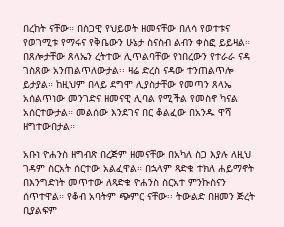በረከት ናቸው። በስጋዊ የህይወት ዘመናቸው በለሳ የወተቱና የወገሚቱ የማሩና የቅቤውን ሁኔታ ስናስብ ልብን ቀስፎ ይይዛል። በጸሎታቸው ጸላኤን ረትተው ሊጥልባቸው የነበረውን የተራራ ናዳ ገስጸው አንጠልጥለውታል፡፡ ዛሬ ድረስ ናዳው ተንጠልጥሎ ይታያል። ከዚህም በላይ ደግሞ ሊያስታቸው የመጣን ጸላኤ አሰልጥነው መንገድና ዘመናዊ ሊባል የሚችል የመስኖ ካናል አሰርተውታል። መልሰው እንደገና በር ቆልፈው በአንዱ ዋሻ ዘግተውበታል።

አቡነ ዮሐንስ ዘግብጽ በረጅም ዘመናቸው በአካለ ስጋ እያሉ ለዚህ ገዳም ስርአት ሰርተው አልፈዋል። በኋላም ጻድቁ ተክለ ሐይማኖት በእንግድነት መጥተው ለጻድቁ ዮሐንስ ስርአተ ምንኩስናን ሰጥተዋል። የቆብ አባትም ጭምር ናቸው፡፡ ትውልድ በዘመን ጅረት ቢያልፍም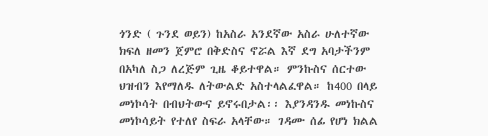ጎንድ ( ጉንደ ወይን) ከአስራ አንደኛው አስራ ሁለተኛው ክፍለ ዘመን ጀምሮ በቅድስና ኖሯል እኛ ደግ አባታችንም በአካለ ስጋ ለረጅም ጊዜ ቆይተዋል። ምንኩስና ሰርተው ህዝብን እየማለዱ ለትውልድ አስተላልፈዋል። ከ400 በላይ መነኮሳት በብህትውና ይኖሩበታል፡፡ እያንዳንዱ መነኩስና መነኮሳይት የተለየ ስፍራ አላቸው። ገዳሙ ሰፊ የሆነ ክልል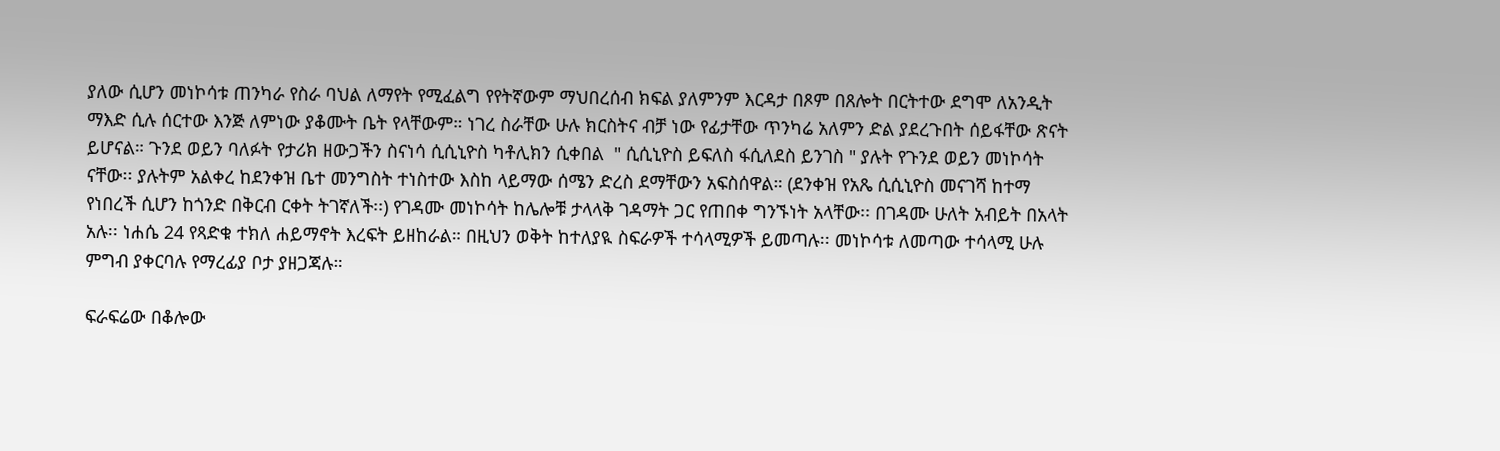ያለው ሲሆን መነኮሳቱ ጠንካራ የስራ ባህል ለማየት የሚፈልግ የየትኛውም ማህበረሰብ ክፍል ያለምንም እርዳታ በጾም በጸሎት በርትተው ደግሞ ለአንዲት ማእድ ሲሉ ሰርተው እንጅ ለምነው ያቆሙት ቤት የላቸውም። ነገረ ስራቸው ሁሉ ክርስትና ብቻ ነው የፊታቸው ጥንካሬ አለምን ድል ያደረጉበት ሰይፋቸው ጽናት ይሆናል። ጉንደ ወይን ባለፉት የታሪክ ዘውጋችን ስናነሳ ሲሲኒዮስ ካቶሊክን ሲቀበል  " ሲሲኒዮስ ይፍለስ ፋሲለደስ ይንገስ " ያሉት የጉንደ ወይን መነኮሳት ናቸው፡፡ ያሉትም አልቀረ ከደንቀዝ ቤተ መንግስት ተነስተው እስከ ላይማው ሰሜን ድረስ ደማቸውን አፍስሰዋል። (ደንቀዝ የአጼ ሲሲኒዮስ መናገሻ ከተማ የነበረች ሲሆን ከጎንድ በቅርብ ርቀት ትገኛለች፡፡) የገዳሙ መነኮሳት ከሌሎቹ ታላላቅ ገዳማት ጋር የጠበቀ ግንኙነት አላቸው፡፡ በገዳሙ ሁለት አብይት በአላት አሉ፡፡ ነሐሴ 24 የጻድቁ ተክለ ሐይማኖት እረፍት ይዘከራል። በዚህን ወቅት ከተለያዪ ስፍራዎች ተሳላሚዎች ይመጣሉ፡፡ መነኮሳቱ ለመጣው ተሳላሚ ሁሉ ምግብ ያቀርባሉ የማረፊያ ቦታ ያዘጋጃሉ።

ፍራፍሬው በቆሎው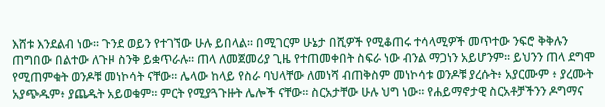እሸቱ እንደልብ ነው። ጉንደ ወይን የተገኘው ሁሉ ይበላል። በሚገርም ሁኔታ በሺዎች የሚቆጠሩ ተሳላሚዎች መጥተው ንፍሮ ቅቅሉን ጠግበው በልተው ለጉዞ ስንቅ ይቋጥራሉ። ጠላ ለመጀመሪያ ጊዜ የተጠመቀበት ስፍራ ነው ብንል ማጋነን አይሆንም፡፡ ይህንን ጠላ ደግሞ የሚጠምቁት ወንዶቹ መነኮሳት ናቸው፡፡ ሌላው ከላይ የስራ ባህላቸው ለመነሻ ብጠቅስም መነኮሳቱ ወንዶቹ ያረሱት፥ አያርሙም ፥ ያረሙት አያጭዱም፥ ያጨዱት አይወቁም። ምርት የሚያጓጉዙት ሌሎች ናቸው፡፡ ስርአታቸው ሁሉ ህግ ነው። የሐይማኖታዊ ስርአቶቻችንን ዶግማና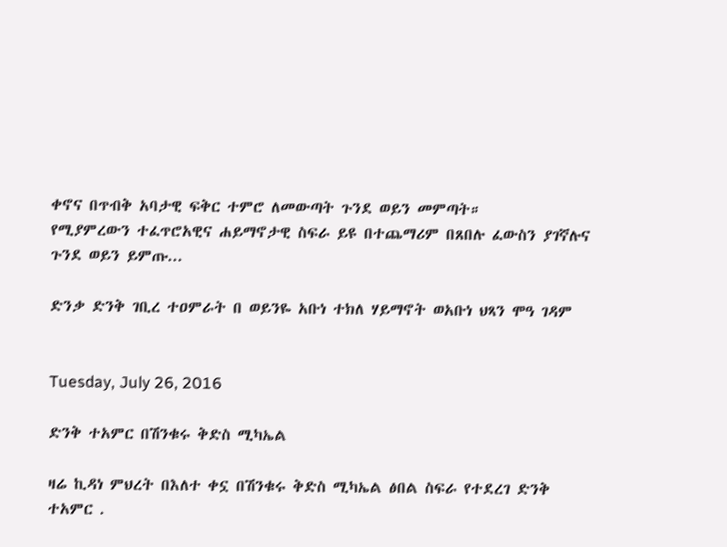ቀኖና በጥብቅ አባታዊ ፍቅር ተምሮ ለመውጣት ጉንደ ወይን መምጣት።
የሚያምረውን ተፈጥሮአዊና ሐይማኖታዊ ስፍራ ይዩ በተጨማሪም በጸበሉ ፈውስን ያገኛሉና ጉንደ ወይን ይምጡ...

ድንቃ ድንቅ ገቢረ ተዐምራት በ ወይንዬ አቡነ ተክለ ሃይማኖት ወአቡነ ህጻን ሞዓ ገዳም


Tuesday, July 26, 2016

ድንቅ ተአምር በሽንቁሩ ቅድስ ሚካኤል

ዛሬ ኪዳነ ምህረት በእለተ ቀኗ በሽንቁሩ ቅድስ ሚካኤል ፅበል ስፍራ የተደረገ ድንቅ ተአምር .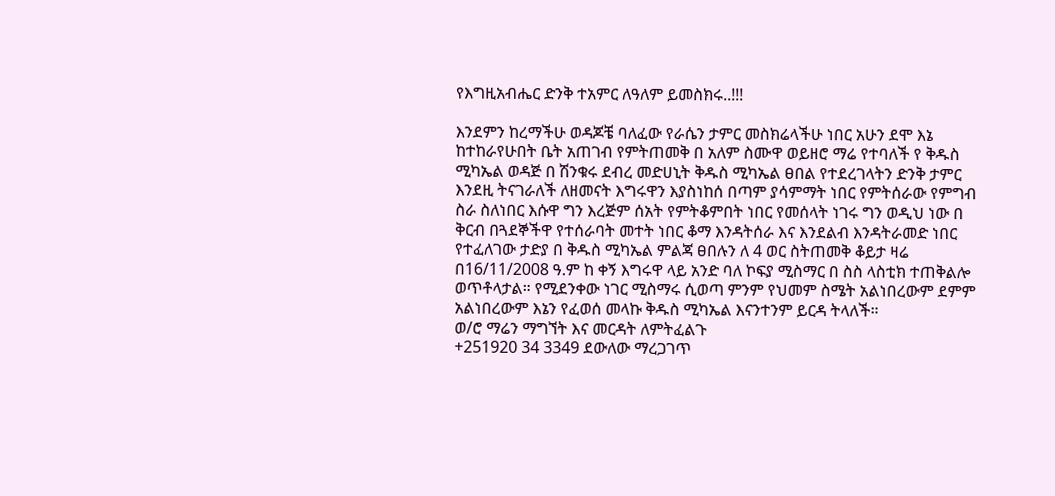የእግዚአብሔር ድንቅ ተአምር ለዓለም ይመስክሩ..!!!

እንደምን ከረማችሁ ወዳጆቼ ባለፈው የራሴን ታምር መስክሬላችሁ ነበር አሁን ደሞ እኔ ከተከራየሁበት ቤት አጠገብ የምትጠመቅ በ አለም ስሙዋ ወይዘሮ ማሬ የተባለች የ ቅዱስ ሚካኤል ወዳጅ በ ሽንቁሩ ደብረ መድሀኒት ቅዱስ ሚካኤል ፀበል የተደረገላትን ድንቅ ታምር እንደዚ ትናገራለች ለዘመናት እግሩዋን እያስነከሰ በጣም ያሳምማት ነበር የምትሰራው የምግብ ስራ ስለነበር እሱዋ ግን እረጅም ሰአት የምትቆምበት ነበር የመሰላት ነገሩ ግን ወዲህ ነው በ ቅርብ በጓደኞችዋ የተሰራባት መተት ነበር ቆማ እንዳትሰራ እና እንደልብ እንዳትራመድ ነበር የተፈለገው ታድያ በ ቅዱስ ሚካኤል ምልጃ ፀበሉን ለ 4 ወር ስትጠመቅ ቆይታ ዛሬ በ16/11/2008 ዓ.ም ከ ቀኝ እግሩዋ ላይ አንድ ባለ ኮፍያ ሚስማር በ ስስ ላስቲክ ተጠቅልሎ ወጥቶላታል። የሚደንቀው ነገር ሚስማሩ ሲወጣ ምንም የህመም ስሜት አልነበረውም ደምም አልነበረውም እኔን የፈወሰ መላኩ ቅዱስ ሚካኤል እናንተንም ይርዳ ትላለች።
ወ/ሮ ማሬን ማግኘት እና መርዳት ለምትፈልጉ
+251920 34 3349 ደውለው ማረጋገጥ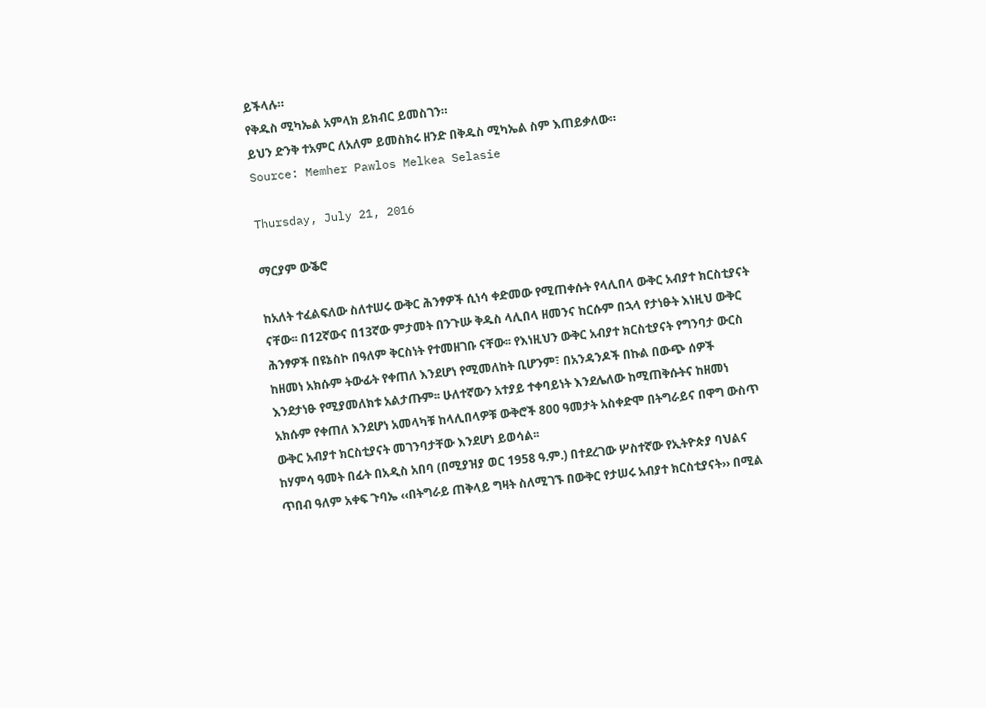ይችላሉ።
የቅዱስ ሚካኤል አምላክ ይክብር ይመስገን።
ይህን ድንቅ ተአምር ለአለም ይመስክሩ ዘንድ በቅዱስ ሚካኤል ስም እጠይቃለው።
Source: Memher Pawlos Melkea Selasie

Thursday, July 21, 2016

ማርያም ውቕሮ

ከአለት ተፈልፍለው ስለተሠሩ ውቅር ሕንፃዎች ሲነሳ ቀድመው የሚጠቀሱት የላሊበላ ውቅር አብያተ ክርስቲያናት ናቸው፡፡ በ12ኛውና በ13ኛው ምታመት በንጉሡ ቅዱስ ላሊበላ ዘመንና ከርሱም በኋላ የታነፁት እነዚህ ውቅር ሕንፃዎች በዩኔስኮ በዓለም ቅርስነት የተመዘገቡ ናቸው፡፡ የእነዚህን ውቅር አብያተ ክርስቲያናት የግንባታ ውርስ ከዘመነ አክሱም ትውፊት የቀጠለ እንደሆነ የሚመለከት ቢሆንም፣ በአንዳንዶች በኩል በውጭ ሰዎች እንደታነፁ የሚያመለክቱ አልታጡም፡፡ ሁለተኛውን አተያይ ተቀባይነት እንደሌለው ከሚጠቅሱትና ከዘመነ አክሱም የቀጠለ እንደሆነ አመላካቹ ከላሊበላዎቹ ውቅሮች 800 ዓመታት አስቀድሞ በትግራይና በዋግ ውስጥ ውቅር አብያተ ክርስቲያናት መገንባታቸው እንደሆነ ይወሳል፡፡
ከሃምሳ ዓመት በፊት በአዲስ አበባ (በሚያዝያ ወር 1958 ዓ.ም.) በተደረገው ሦስተኛው የኢትዮጵያ ባህልና ጥበብ ዓለም አቀፍ ጉባኤ ‹‹በትግራይ ጠቅላይ ግዛት ስለሚገኙ በውቅር የታሠሩ አብያተ ክርስቲያናት›› በሚል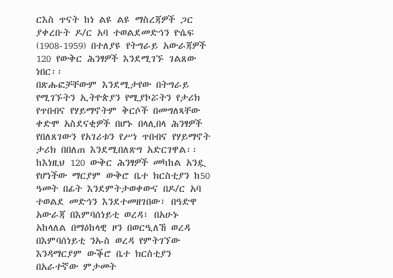ርእስ ጥናት ከነ ልዩ ልዩ ማስረጃዎች ጋር ያቀረቡት ዶ/ር አባ ተወልደመድኅን ዮሴፍ (1908-1959) በተለያዩ የትግራይ አውራጃዎች 120 የውቅር ሕንፃዎች እንደሚገኙ ገልጸው ነበር፡፡
በጽሑፎቻቸውም እንደሚታየው በትግራይ የሚገኙትን ኢትዮጵያን የሚያኮሯትን የታሪክ የጥበብና የሃይማኖትም ቅርሶች በመግለጻቸው ቀድሞ አስደናቂዎች በሆኑ በላሊበላ ሕንፃዎች የበለጸገውን የአገሪቱን የሥነ ጥበብና የሃይማኖት ታሪክ በበለጠ እንደሚበለጽግ አድርገዋል፡፡
ከእነዚህ 120 ውቅር ሕንፃዎች መካከል አንዷ የሆነችው ማርያም ውቅሮ ቤተ ክርስቲያን ከ50 ዓመት በፊት እንደምትታወቀውና በዶ/ር አባ ተወልደ መድኅን እንደተመዘገበው፣ በዓድዋ አውራጃ በእምባሰነይቲ ወረዳ፣ በአሁኑ አከላለል በማዕከላዊ ዞን በወርዒለኸ ወረዳ በእምባሰነይቲ ንኡስ ወረዳ የምትገኘው እንዳማርያም ውቕሮ ቤተ ክርስቲያን በአራተኛው ምታመት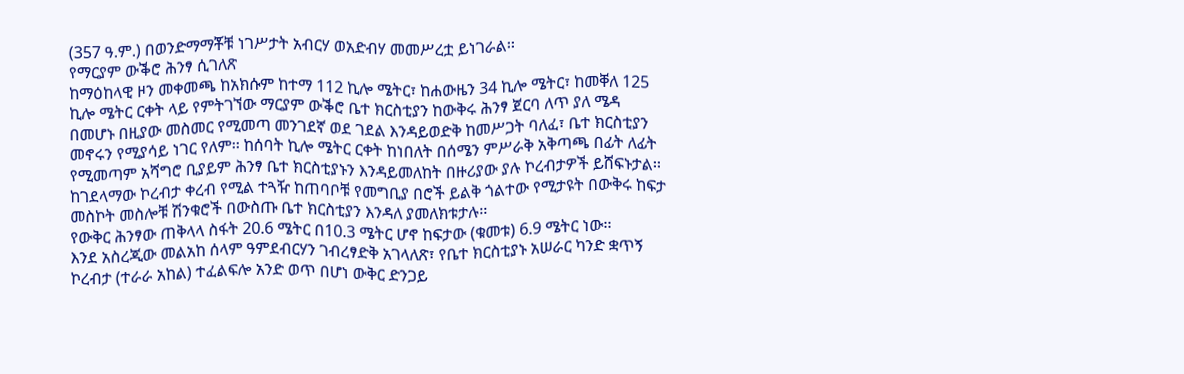(357 ዓ.ም.) በወንድማማቾቹ ነገሥታት አብርሃ ወአድብሃ መመሥረቷ ይነገራል፡፡
የማርያም ውቕሮ ሕንፃ ሲገለጽ
ከማዕከላዊ ዞን መቀመጫ ከአክሱም ከተማ 112 ኪሎ ሜትር፣ ከሐውዜን 34 ኪሎ ሜትር፣ ከመቐለ 125 ኪሎ ሜትር ርቀት ላይ የምትገኘው ማርያም ውቕሮ ቤተ ክርስቲያን ከውቅሩ ሕንፃ ጀርባ ለጥ ያለ ሜዳ በመሆኑ በዚያው መስመር የሚመጣ መንገደኛ ወደ ገደል እንዳይወድቅ ከመሥጋት ባለፈ፣ ቤተ ክርስቲያን መኖሩን የሚያሳይ ነገር የለም፡፡ ከሰባት ኪሎ ሜትር ርቀት ከነበለት በሰሜን ምሥራቅ አቅጣጫ በፊት ለፊት የሚመጣም አሻግሮ ቢያይም ሕንፃ ቤተ ክርስቲያኑን እንዳይመለከት በዙሪያው ያሉ ኮረብታዎች ይሸፍኑታል፡፡ ከገደላማው ኮረብታ ቀረብ የሚል ተጓዥ ከጠባቦቹ የመግቢያ በሮች ይልቅ ጎልተው የሚታዩት በውቅሩ ከፍታ መስኮት መስሎቹ ሽንቁሮች በውስጡ ቤተ ክርስቲያን እንዳለ ያመለክቱታሉ፡፡
የውቅር ሕንፃው ጠቅላላ ስፋት 20.6 ሜትር በ10.3 ሜትር ሆኖ ከፍታው (ቁመቱ) 6.9 ሜትር ነው፡፡
እንደ አስረጂው መልአከ ሰላም ዓምደብርሃን ገብረፃድቅ አገላለጽ፣ የቤተ ክርስቲያኑ አሠራር ካንድ ቋጥኝ ኮረብታ (ተራራ አከል) ተፈልፍሎ አንድ ወጥ በሆነ ውቅር ድንጋይ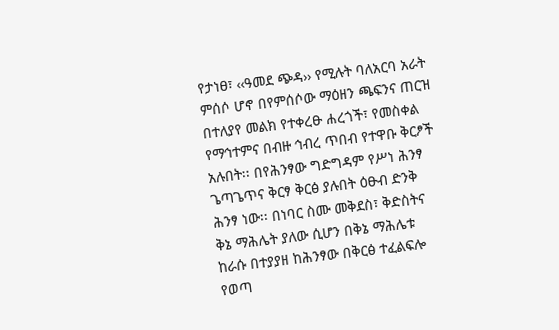የታነፀ፣ ‹‹ዓመደ ጭዳ›› የሚሉት ባለአርባ አራት ምሰሶ ሆኖ በየምሰሶው ማዕዘን ጫፍንና ጠርዝ በተለያየ መልክ የተቀረፁ ሐረጎች፣ የመስቀል የማኅተምና በብዙ ኅብረ ጥበብ የተዋቡ ቅርፆች አሉበት፡፡ በየሕንፃው ግድግዳም የሥነ ሕንፃ ጌጣጌጥና ቅርፃ ቅርፅ ያሉበት ዕፁብ ድንቅ ሕንፃ ነው፡፡ በነባር ስሙ መቅደስ፣ ቅድስትና ቅኔ ማሕሌት ያለው ሲሆን በቅኔ ማሕሌቱ ከራሱ በተያያዘ ከሕንፃው በቅርፅ ተፈልፍሎ የወጣ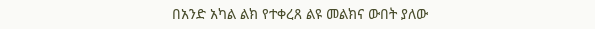በአንድ አካል ልክ የተቀረጸ ልዩ መልክና ውበት ያለው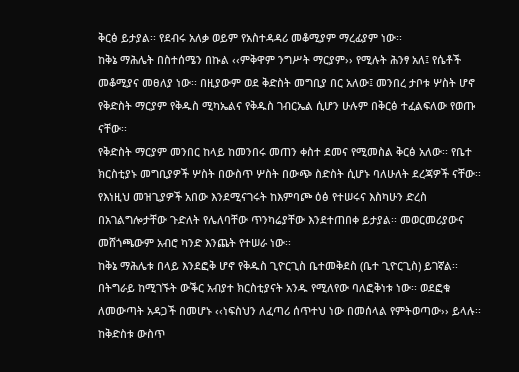ቅርፅ ይታያል፡፡ የደብሩ አለቃ ወይም የአስተዳዳሪ መቆሚያም ማረፊያም ነው፡፡
ከቅኔ ማሕሌት በስተሰሜን በኩል ‹‹ምቅዋም ንግሥት ማርያም›› የሚሉት ሕንፃ አለ፤ የሴቶች መቆሚያና መፀለያ ነው፡፡ በዚያውም ወደ ቅድስት መግቢያ በር አለው፤ መንበረ ታቦቱ ሦስት ሆኖ የቅድስት ማርያም የቅዱስ ሚካኤልና የቅዱስ ገብርኤል ሲሆን ሁሉም በቅርፅ ተፈልፍለው የወጡ ናቸው፡፡
የቅድስት ማርያም መንበር ከላይ ከመንበሩ መጠን ቀስተ ደመና የሚመስል ቅርፅ አለው፡፡ የቤተ ክርስቲያኑ መግቢያዎች ሦስት በውስጥ ሦስት በውጭ ስድስት ሲሆኑ ባለሁለት ደረጃዎች ናቸው፡፡ የእነዚህ መዝጊያዎች አበው እንደሚናገሩት ከእምባጮ ዕፅ የተሠሩና እስካሁን ድረስ በአገልግሎታቸው ጉድለት የሌለባቸው ጥንካሬያቸው እንደተጠበቀ ይታያል፡፡ መወርመሪያውና መሸጎጫውም አብሮ ካንድ እንጨት የተሠራ ነው፡፡
ከቅኔ ማሕሌቱ በላይ እንደፎቅ ሆኖ የቅዱስ ጊዮርጊስ ቤተመቅደስ (ቤተ ጊዮርጊስ) ይገኛል፡፡ በትግራይ ከሚገኙት ውቕር አብያተ ክርስቲያናት አንዱ የሚለየው ባለፎቅነቱ ነው፡፡ ወደፎቁ ለመውጣት አዳጋች በመሆኑ ‹‹ነፍስህን ለፈጣሪ ሰጥተህ ነው በመሰላል የምትወጣው›› ይላሉ፡፡ ከቅድስቱ ውስጥ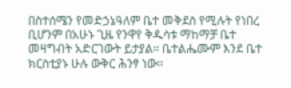በስተሰሜን የመድኃኔዓለም ቤተ መቅደስ የሚሉት የነበረ ቢሆንም በአሁኑ ጊዜ የንዋየ ቅዱሳቱ ማከማቻ ቤተ መዛግብት አድርገውት ይታያል፡፡ ቤተልሔሙም እንደ ቤተ ክርስቲያኑ ሁሉ ውቅር ሕንፃ ነው፡፡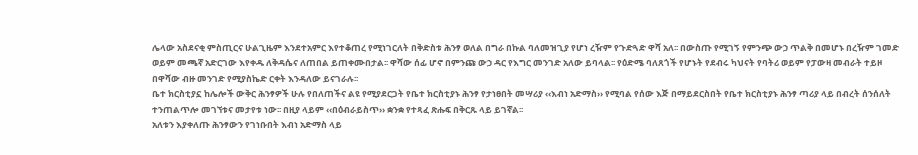ሌላው አስደናቂ ምስጢርና ሁልጊዜም እንደተአምር እየተቆጠረ የሚነገርለት በቅድስቱ ሕንፃ ወለል በግራ በኩል ባለመዝጊያ የሆነ ረዥም የጉድጓድ ዋሻ አለ፡፡ በውስጡ የሚገኝ የምንጭ ውኃ ጥልቅ በመሆኑ በረዥም ገመድ ወይም መጫኛ አድርገው እየቀዱ ለቅዳሴና ለጠበል ይጠቀሙበታል፡፡ ዋሻው ሰፊ ሆኖ በምንጩ ውኃ ዳር የእግር መንገድ አለው ይባላል፡፡ የዕድሜ ባለጸጎች የሆኑት የደብሩ ካህናት የባትሪ ወይም የፓውዛ መብራት ተይዞ በዋሻው ብዙ መንገድ የሚያስኬድ ርቀት እንዳለው ይናገራሉ፡፡
ቤተ ክርስቲያኗ ከሌሎች ውቅር ሕንፃዎች ሁሉ የበለጠችና ልዩ የሚያደርጋት የቤተ ክርስቲያኑ ሕንፃ የታነፀበት መሣሪያ ‹‹እብነ አድማስ›› የሚባል የሰው እጅ በማይደርስበት የቤተ ክርስቲያኑ ሕንፃ ጣሪያ ላይ በብረት ሰንሰለት ተንጠልጥሎ መገኘቱና መታየቱ ነው፡፡ በዚያ ላይም ‹‹በዕብራይስጥ›› ቋንቋ የተጻፈ ጽሑፍ በቅርጹ ላይ ይገኛል፡፡
አለቱን እያቀለጡ ሕንፃውን የገነቡበት እብነ አድማስ ላይ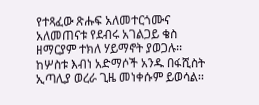የተጻፈው ጽሑፍ አለመተርጎሙና አለመጠናቱ የደብሩ አገልጋይ ቄስ ዘማርያም ተክለ ሃይማኖት ያወጋሉ፡፡ ከሦስቱ እብነ አድማሶች አንዱ በፋሺስት ኢጣሊያ ወረራ ጊዜ መነቀሱም ይወሳል፡፡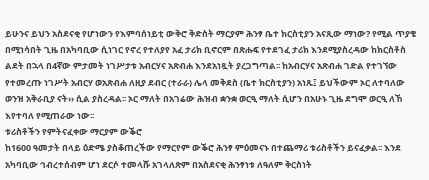ይሁንና ይህን አስደናቂ የሆነውን የእምባሰነይቲ ውቅሮ ቅድስት ማርያም ሕንፃ ቤተ ክርስቲያን አናጺው ማነው? የሚል ጥያቄ በሚነሳበት ጊዜ በአካባቢው ሲነገር የኖረ የተለያየ አፈ ታሪክ ቢኖርም በጽሑፍ የተደገፈ ታሪክ እንደሚያስረዳው ከክርስቶስ ልደት በኋላ በ4ኛው ምታመት ነገሥታቱ አብርሃና አጽብሐ እንደአነጿት ያረጋግጣል፡፡ ከአብርሃና አጽብሐ ገድል የተገኘው የተመረጡ ነገሥት አብርሃ ወአጽብሐ ለዚያ ደብር (ተራራ) ሌላ መቅደስ (ቤተ ክርስቲያን) አነጹ፤ ይህችውም ኦር ለተባለው ወንዝ አቅራቢያ ናት›› ሲል ያስረዳል፡፡ ኦር ማለት በአገሬው ሕዝብ ቋንቋ ወርዒ ማለት ሲሆን በአሁኑ ጊዜ ደግሞ ወርዒ ለኸ እየተባለ የሚጠራው ነው፡፡
ቱሪስቶችን የምትናፈቀው ማርያም ውቕሮ
ከ1600 ዓመታት በላይ ዕድሜ ያስቆጠረችው የማርየም ውቕሮ ሕንፃ ምዕመናኑ በተጨማሪ ቱሪስቶችን ይናፈቃል፡፡ እንደ አካባቢው ኅብረተሰብም ሆነ ደርሶ ተመላሹ አገላለጽም በአስደናቂ ሕንፃነቱ ለዓለም ቅርስነት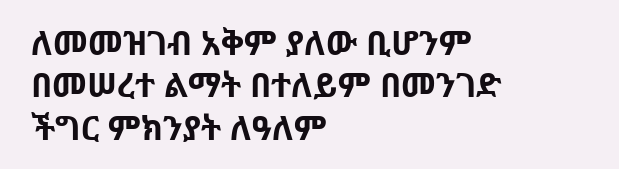ለመመዝገብ አቅም ያለው ቢሆንም በመሠረተ ልማት በተለይም በመንገድ ችግር ምክንያት ለዓለም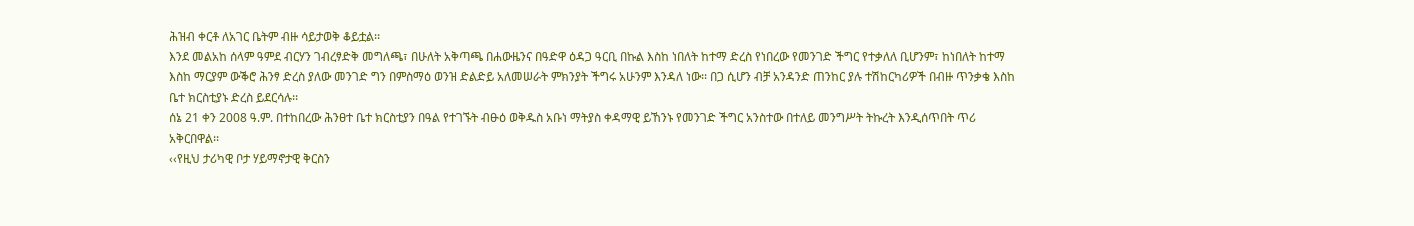ሕዝብ ቀርቶ ለአገር ቤትም ብዙ ሳይታወቅ ቆይቷል፡፡
እንደ መልአከ ሰላም ዓምደ ብርሃን ገብረፃድቅ መግለጫ፣ በሁለት አቅጣጫ በሐውዜንና በዓድዋ ዕዳጋ ዓርቢ በኩል እስከ ነበለት ከተማ ድረስ የነበረው የመንገድ ችግር የተቃለለ ቢሆንም፣ ከነበለት ከተማ እስከ ማርያም ውቕሮ ሕንፃ ድረስ ያለው መንገድ ግን በምስማዕ ወንዝ ድልድይ አለመሠራት ምክንያት ችግሩ አሁንም እንዳለ ነው፡፡ በጋ ሲሆን ብቻ አንዳንድ ጠንከር ያሉ ተሽከርካሪዎች በብዙ ጥንቃቄ እስከ ቤተ ክርስቲያኑ ድረስ ይደርሳሉ፡፡
ሰኔ 21 ቀን 2008 ዓ.ም. በተከበረው ሕንፀተ ቤተ ክርስቲያን በዓል የተገኙት ብፁዕ ወቅዱስ አቡነ ማትያስ ቀዳማዊ ይኸንኑ የመንገድ ችግር አንስተው በተለይ መንግሥት ትኩረት እንዲሰጥበት ጥሪ አቅርበዋል፡፡
‹‹የዚህ ታሪካዊ ቦታ ሃይማኖታዊ ቅርስን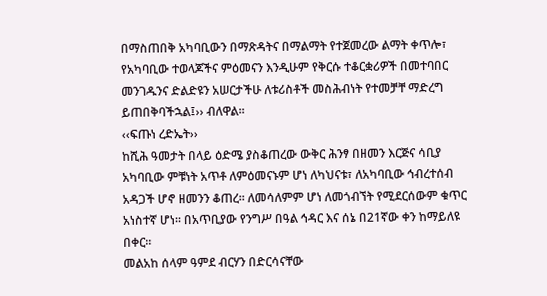በማስጠበቅ አካባቢውን በማጽዳትና በማልማት የተጀመረው ልማት ቀጥሎ፣ የአካባቢው ተወላጆችና ምዕመናን እንዲሁም የቅርሱ ተቆርቋሪዎች በመተባበር መንገዱንና ድልድዩን አሠርታችሁ ለቱሪስቶች መስሕብነት የተመቻቸ ማድረግ ይጠበቅባችኋል፤›› ብለዋል፡፡
‹‹ፍጡነ ረድኤት››
ከሺሕ ዓመታት በላይ ዕድሜ ያስቆጠረው ውቅር ሕንፃ በዘመን እርጅና ሳቢያ አካባቢው ምቹነት አጥቶ ለምዕመናኑም ሆነ ለካህናቱ፣ ለአካባቢው ኅብረተሰብ አዳጋች ሆኖ ዘመንን ቆጠረ፡፡ ለመሳለምም ሆነ ለመጎብኘት የሚደርሰውም ቁጥር አነስተኛ ሆነ፡፡ በአጥቢያው የንግሥ በዓል ኅዳር እና ሰኔ በ21ኛው ቀን ከማይለዩ በቀር፡፡
መልአከ ሰላም ዓምደ ብርሃን በድርሳናቸው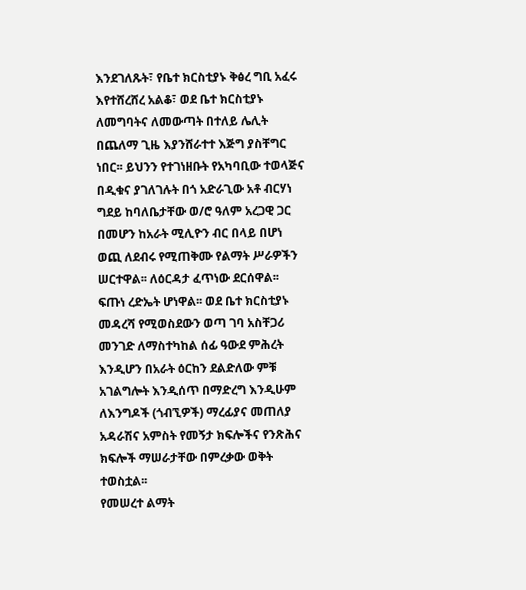እንደገለጹት፣ የቤተ ክርስቲያኑ ቅፅረ ግቢ አፈሩ እየተሸረሸረ አልቆ፣ ወደ ቤተ ክርስቲያኑ ለመግባትና ለመውጣት በተለይ ሌሊት በጨለማ ጊዜ እያንሸራተተ እጅግ ያስቸግር ነበር፡፡ ይህንን የተገነዘቡት የአካባቢው ተወላጅና በዲቁና ያገለገሉት በጎ አድራጊው አቶ ብርሃነ ግደይ ከባለቤታቸው ወ/ሮ ዓለም አረጋዊ ጋር በመሆን ከአራት ሚሊዮን ብር በላይ በሆነ ወጪ ለደብሩ የሚጠቅሙ የልማት ሥራዎችን ሠርተዋል፡፡ ለዕርዳታ ፈጥነው ደርሰዋል፡፡ ፍጡነ ረድኤት ሆነዋል፡፡ ወደ ቤተ ክርስቲያኑ መዳረሻ የሚወስደውን ወጣ ገባ አስቸጋሪ መንገድ ለማስተካከል ሰፊ ዓውደ ምሕረት እንዲሆን በአራት ዕርከን ደልድለው ምቹ አገልግሎት እንዲሰጥ በማድረግ እንዲሁም ለእንግዶች (ጎብኚዎች) ማረፊያና መጠለያ አዳራሽና አምስት የመኝታ ክፍሎችና የንጽሕና ክፍሎች ማሠራታቸው በምረቃው ወቅት ተወስቷል፡፡
የመሠረተ ልማት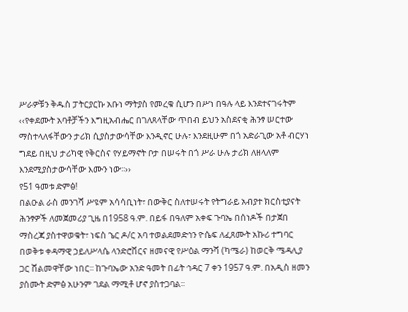ሥራዎቹን ቅዱስ ፓትርያርኩ አቡነ ማትያስ የመረቁ ሲሆን በሥነ በዓሉ ላይ እንደተናገሩትም ‹‹የቀደሙት አባቶቻችን እግዚአብሔር በገለጸላቸው ጥበብ ይህን አስደናቂ ሕንፃ ሠርተው ማስተላለፋቸውን ታሪክ ሲያስታውሳቸው እንዲኖር ሁሉ፣ እንደዚሁም በጎ አድራጊው አቶ ብርሃነ ግደይ በዚህ ታሪካዊ የቅርስና የሃይማኖት ቦታ በሠሩት በጎ ሥራ ሁሉ ታሪክ ለዘላለም እንደሚያስታውሳቸው እሙን ነው፡፡››
የ51 ዓመቱ ድምፅ!
በልዑል ራስ መንገሻ ሥዩም አሳሳቢነት፣ በውቅር ስለተሠሩት የትግራይ አብያተ ክርስቲያናት ሕንፃዎች ለመጀመሪያ ጊዜ በ1958 ዓ.ም. በይፋ በዓለም አቀፍ ጉባኤ በሰነዶች በታጀበ ማስረጃ ያስተዋወቁት፣ ነፍስ ኄር ዶ/ር አባ ተወልደመድኅን ዮሴፍ ለፈጸሙት አኩሪ ተግባር በወቅቱ ቀዳማዊ ኃይለሥላሴ ላንድሮቨርና ዘመናዊ የሥዕል ማንሻ (ካሜራ) ከወርቅ ሜዳሊያ ጋር ሸልመዋቸው ነበር፡፡ ከጉባኤው አንድ ዓመት በፊት ኅዳር 7 ቀን 1957 ዓ.ም. በአዲስ ዘመን ያሰሙት ድምፅ አሁንም ገደል ማሚቶ ሆኖ ያስተጋባል፡፡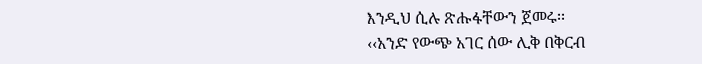እንዲህ ሲሉ ጽሑፋቸውን ጀመሩ፡፡
‹‹አንድ የውጭ አገር ሰው ሊቅ በቅርብ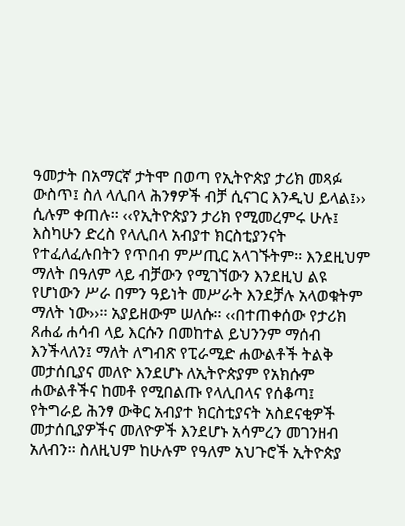ዓመታት በአማርኛ ታትሞ በወጣ የኢትዮጵያ ታሪክ መጻፉ ውስጥ፤ ስለ ላሊበላ ሕንፃዎች ብቻ ሲናገር እንዲህ ይላል፤›› ሲሉም ቀጠሉ፡፡ ‹‹የኢትዮጵያን ታሪክ የሚመረምሩ ሁሉ፤ እስካሁን ድረስ የላሊበላ አብያተ ክርስቲያንናት የተፈለፈሉበትን የጥበብ ምሥጢር አላገኙትም፡፡ እንደዚህም ማለት በዓለም ላይ ብቻውን የሚገኘውን እንደዚህ ልዩ የሆነውን ሥራ በምን ዓይነት መሥራት እንደቻሉ አላወቁትም ማለት ነው››፡፡ አያይዘውም ሠለሱ፡፡ ‹‹በተጠቀሰው የታሪክ ጸሐፊ ሐሳብ ላይ እርሱን በመከተል ይህንንም ማሰብ እንችላለን፤ ማለት ለግብጽ የፒራሚድ ሐውልቶች ትልቅ መታሰቢያና መለዮ እንደሆኑ ለኢትዮጵያም የአክሱም ሐውልቶችና ከመቶ የሚበልጡ የላሊበላና የሰቆጣ፤ የትግራይ ሕንፃ ውቅር አብያተ ክርስቲያናት አስደናቂዎች መታሰቢያዎችና መለዮዎች እንደሆኑ አሳምረን መገንዘብ አለብን፡፡ ስለዚህም ከሁሉም የዓለም አህጉሮች ኢትዮጵያ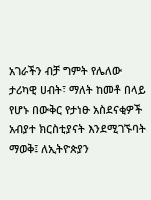አገራችን ብቻ ግምት የሌለው ታሪካዊ ሀብት፣ ማለት ከመቶ በላይ የሆኑ በውቅር የታነፁ አስደናቂዎች አብያተ ክርስቲያናት እንደሚገኙባት ማወቅ፤ ለኢትዮጵያን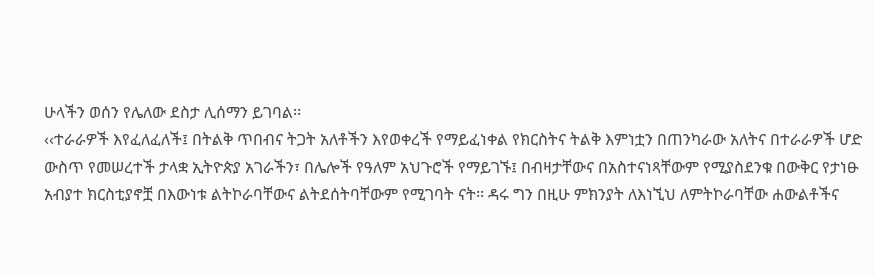ሁላችን ወሰን የሌለው ደስታ ሊሰማን ይገባል፡፡
‹‹ተራራዎች እየፈለፈለች፤ በትልቅ ጥበብና ትጋት አለቶችን እየወቀረች የማይፈነቀል የክርስትና ትልቅ እምነቷን በጠንካራው አለትና በተራራዎች ሆድ ውስጥ የመሠረተች ታላቋ ኢትዮጵያ አገራችን፣ በሌሎች የዓለም አህጉሮች የማይገኙ፤ በብዛታቸውና በአስተናነጻቸውም የሚያስደንቁ በውቅር የታነፁ አብያተ ክርስቲያኖቿ በእውነቱ ልትኮራባቸውና ልትደሰትባቸውም የሚገባት ናት፡፡ ዳሩ ግን በዚሁ ምክንያት ለእነኚህ ለምትኮራባቸው ሐውልቶችና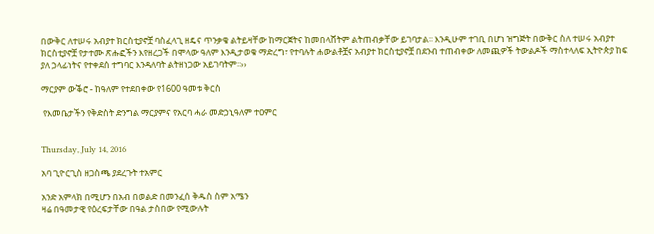በውቅር ለተሠሩ አብያተ ክርስቲያኖቿ ባስፈላጊ ዘዴና ጥንቃቄ ልትይዛቸው ከማርጀትና ከመበላሸትም ልትጠብቃቸው ይገባታል፡፡ እንዲሁም ተገቢ በሆነ ዝግጅት በውቅር ስለ ተሠሩ አብያተ ክርስቲያኖቿ የታተሙ ጽሑፎችን እየዘረጋች በሞላው ዓለም እንዲታወቁ ማድረግ፣ የተባሉት ሐውልቶቿና አብያተ ክርስቲያኖቿ በደንብ ተጠብቀው ለመጪዎች ትውልዶች ማስተላለፍ ኢትዮጵያ ከፍ ያለ ኃላፊነትና የተቀደሰ ተግባር እንዳለባት ልትዘነጋው አይገባትም፡፡››

ማርያም ውቕሮ - ከዓለም የተደበቀው የ1600 ዓመቱ ቅርስ

 የእመቤታችን የቅድስት ድንግል ማርያምና የአርባ ሓራ መድኃኒዓለም ተዐምር


Thursday, July 14, 2016

አባ ጊዮርጊስ ዘጋስጫ ያደረጉት ተአምር

አንድ አምላክ በሚሆን በአብ በወልድ በመንፈሰ ቅዱስ ስም አሜን
ዛሬ በዓመታዊ የዕረፍታቸው በዓል ታስበው የሚውሉት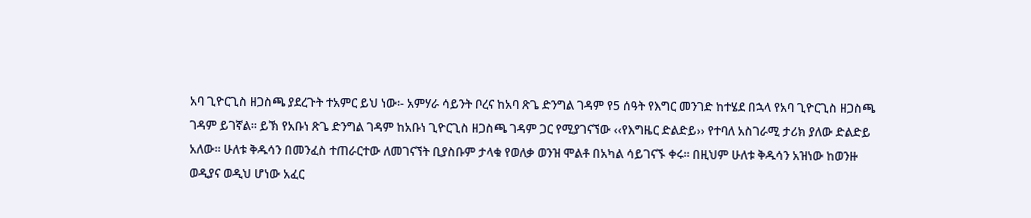አባ ጊዮርጊስ ዘጋስጫ ያደረጉት ተአምር ይህ ነው፡- አምሃራ ሳይንት ቦረና ከአባ ጽጌ ድንግል ገዳም የ5 ሰዓት የእግር መንገድ ከተሄደ በኋላ የአባ ጊዮርጊስ ዘጋስጫ ገዳም ይገኛል፡፡ ይኽ የአቡነ ጽጌ ድንግል ገዳም ከአቡነ ጊዮርጊስ ዘጋስጫ ገዳም ጋር የሚያገናኘው ‹‹የእግዜር ድልድይ›› የተባለ አስገራሚ ታሪክ ያለው ድልድይ አለው፡፡ ሁለቱ ቅዱሳን በመንፈስ ተጠራርተው ለመገናኘት ቢያስቡም ታላቁ የወለቃ ወንዝ ሞልቶ በአካል ሳይገናኙ ቀሩ፡፡ በዚህም ሁለቱ ቅዱሳን አዝነው ከወንዙ ወዲያና ወዲህ ሆነው አፈር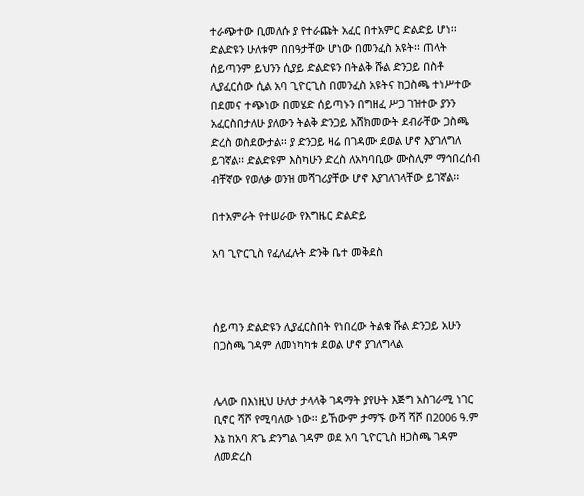ተራጭተው ቢመለሱ ያ የተራጩት አፈር በተአምር ድልድይ ሆነ፡፡ ድልድዩን ሁለቱም በበዓታቸው ሆነው በመንፈስ አዩት፡፡ ጠላት ሰይጣንም ይህንን ሲያይ ድልድዩን በትልቅ ሹል ድንጋይ በስቶ ሊያፈርሰው ሲል አባ ጊዮርጊስ በመንፈስ አዩትና ከጋስጫ ተነሥተው በደመና ተጭነው በመሄድ ሰይጣኑን በግዘፈ ሥጋ ገዝተው ያንን አፈርስበታለሁ ያለውን ትልቅ ድንጋይ አሸክመውት ደብራቸው ጋስጫ ድረስ ወስደውታል፡፡ ያ ድንጋይ ዛሬ በገዳሙ ደወል ሆኖ እያገለግለ ይገኛል፡፡ ድልድዩም እስካሁን ድረስ ለአካባቢው ሙስሊም ማኅበረሰብ ብቸኛው የወለቃ ወንዝ መሻገሪያቸው ሆኖ እያገለገላቸው ይገኛል፡፡

በተአምራት የተሠራው የእግዜር ድልድይ

አባ ጊዮርጊስ የፈለፈሉት ድንቅ ቤተ መቅደስ



ሰይጣን ድልድዩን ሊያፈርስበት የነበረው ትልቁ ሹል ድንጋይ አሁን በጋስጫ ገዳም ለመነካካቱ ደወል ሆኖ ያገለግላል


ሌላው በእነዚህ ሁለታ ታላላቅ ገዳማት ያየሁት እጅግ አስገራሚ ነገር ቢኖር ሻሾ የሚባለው ነው፡፡ ይኸውም ታማኙ ውሻ ሻሾ በ2006 ዓ.ም እኔ ከአባ ጽጌ ድንግል ገዳም ወደ አባ ጊዮርጊስ ዘጋስጫ ገዳም ለመድረስ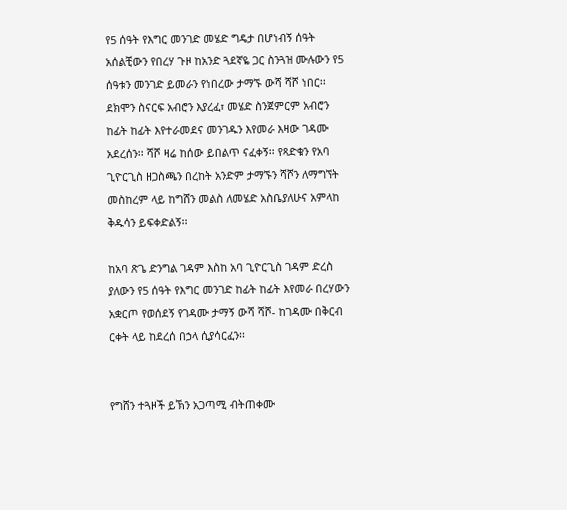የ5 ሰዓት የእግር መንገድ መሄድ ግዴታ በሆነብኝ ሰዓት አሰልቺውን የበረሃ ጉዞ ከአንድ ጓደኛዬ ጋር ስንጓዝ ሙሉውን የ5 ሰዓቱን መንገድ ይመራን የነበረው ታማኙ ውሻ ሻሾ ነበር፡፡ ደክሞን ስናርፍ አብሮን እያረፈ፣ መሄድ ስንጀምርም አብሮን ከፊት ከፊት እየተራመደና መንገዱን እየመራ እዛው ገዳሙ አደረሰን፡፡ ሻሾ ዛሬ ከሰው ይበልጥ ናፈቀኝ፡፡ የጻድቁን የአባ ጊዮርጊስ ዘጋስጫን በረከት አንድም ታማኙን ሻሾን ለማግኘት መስከረም ላይ ከግሸን መልስ ለመሄድ አስቤያለሁና አምላከ ቅዱሳን ይፍቀድልኝ፡፡

ከአባ ጽጌ ድንግል ገዳም እስከ አባ ጊዮርጊስ ገዳም ድረስ ያለውን የ5 ሰዓት የእግር መንገድ ከፊት ከፊት እየመራ በረሃውን አቋርጦ የወሰደኝ የገዳሙ ታማኝ ውሻ ሻሾ- ከገዳሙ በቅርብ ርቀት ላይ ከደረሰ በኃላ ሲያሳርፈን፡፡


የግሸን ተጓዞች ይኽን አጋጣሚ ብትጠቀሙ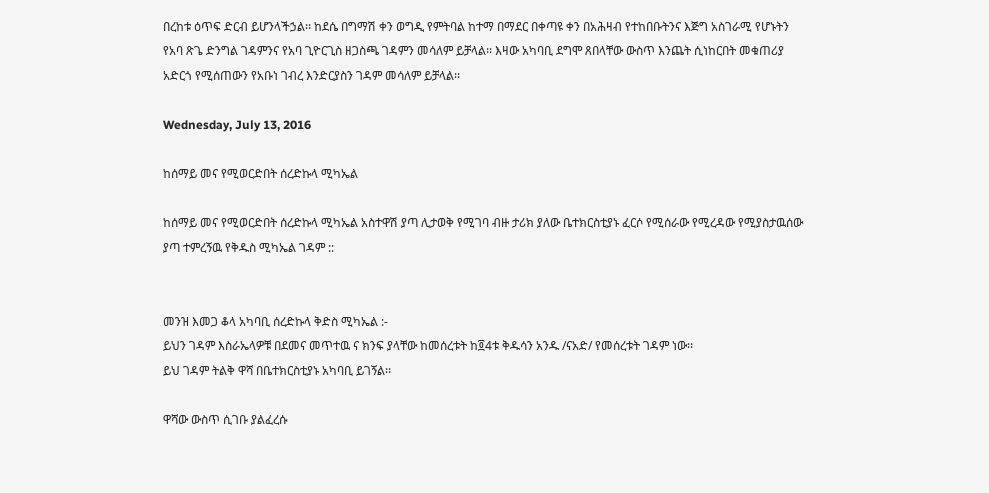በረከቱ ዕጥፍ ድርብ ይሆንላችኃል፡፡ ከደሴ በግማሽ ቀን ወግዲ የምትባል ከተማ በማደር በቀጣዩ ቀን በአሕዛብ የተከበቡትንና እጅግ አስገራሚ የሆኑትን የአባ ጽጌ ድንግል ገዳምንና የአባ ጊዮርጊስ ዘጋስጫ ገዳምን መሳለም ይቻላል፡፡ እዛው አካባቢ ደግሞ ጸበላቸው ውስጥ እንጨት ሲነከርበት መቁጠሪያ አድርጎ የሚሰጠውን የአቡነ ገብረ እንድርያስን ገዳም መሳለም ይቻላል፡፡

Wednesday, July 13, 2016

ከሰማይ መና የሚወርድበት ሰረድኩላ ሚካኤል

ከሰማይ መና የሚወርድበት ሰረድኩላ ሚካኤል አስተዋሽ ያጣ ሊታወቅ የሚገባ ብዙ ታሪክ ያለው ቤተክርስቲያኑ ፈርሶ የሚሰራው የሚረዳው የሚያስታዉሰው ያጣ ተምረኝዉ የቅዱስ ሚካኤል ገዳም ::


መንዝ እመጋ ቆላ አካባቢ ሰረድኩላ ቅድስ ሚካኤል :-
ይህን ገዳም እስራኤላዎቹ በደመና መጥተዉ ና ክንፍ ያላቸው ከመሰረቱት ከ፬4ቱ ቅዱሳን አንዱ /ናአድ/ የመሰረቱት ገዳም ነው፡፡
ይህ ገዳም ትልቅ ዋሻ በቤተክርስቲያኑ አካባቢ ይገኝል፡፡

ዋሻው ውስጥ ሲገቡ ያልፈረሱ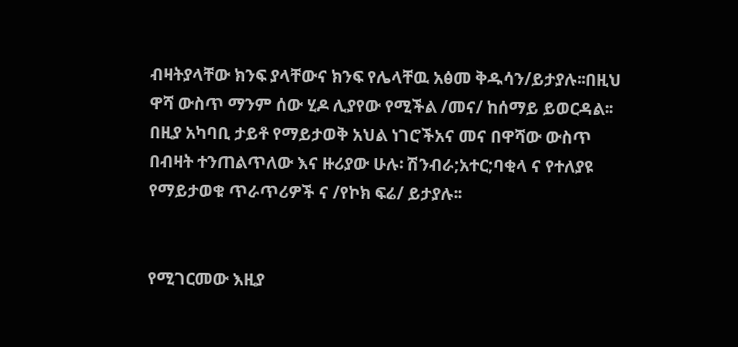ብዛትያላቸው ክንፍ ያላቸውና ክንፍ የሌላቸዉ አፅመ ቅዱሳን/ይታያሉ፡፡በዚህ ዋሻ ውስጥ ማንም ሰው ሂዶ ሊያየው የሚችል /መና/ ከሰማይ ይወርዳል፡፡በዚያ አካባቢ ታይቶ የማይታወቅ አህል ነገሮችአና መና በዋሻው ውስጥ በብዛት ተንጠልጥለው እና ዙሪያው ሁሉ፡ ሽንብራ;አተር;ባቂላ ና የተለያዩ የማይታወቁ ጥራጥሪዎች ና /የኮክ ፍሬ/ ይታያሉ፡፡


የሚገርመው እዚያ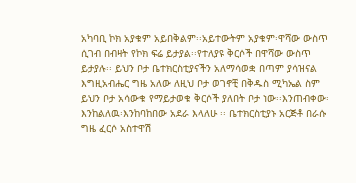አካባቢ ኮክ አያቁም አይበቅልም፡፡አይተውትም አያቁም፡ዋሻው ውስጥ ሲገብ በብዛት የኮክ ፍሬ ይታያል፡፡የተለያዩ ቅርሶች በዋሻው ውስጥ ይታያሉ፡፡ ይህን ቦታ ቤተክርስቲያናችን አለማሳወቋ በጣም ያሳዝናል እግዚአብሔር ግዜ አለው ለዚህ ቦታ ወገኖቺ በቅዱስ ሚካኤል ስም ይህን ቦታ አሳውቁ የማይታወቁ ቅርሶች ያለበት ቦታ ነው፡፡እንጠብቀው፡እንከልለዉ፡እንከባከበው አደራ እላለሁ ፡፡ ቤተክርስቲያኑ አርጅቶ በራሱ ግዜ ፈርሶ አስተዋሽ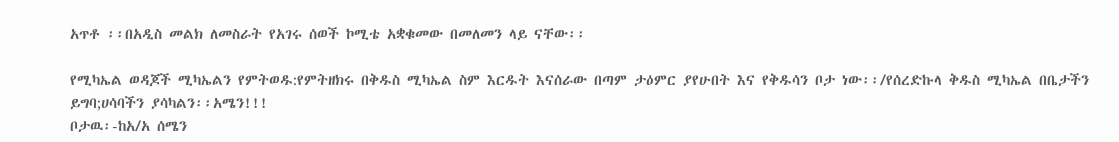አጥቶ ፡፡በአዲስ መልክ ለመስራት የአገሩ ሰወች ኮሚቴ አቋቁመው በመለመን ላይ ናቸው፡፡

የሚካኤል ወዳጆች ሚካኤልን የምትወዱ:የምትዘክሩ በቅዱስ ሚካኤል ስም እርዱት እናሰራው በጣም ታዕምር ያየሁበት እና የቅዱሳን ቦታ ነው፡፡/የሰረድኩላ ቅዱስ ሚካኤል በቤታችን ይግባ;ሀሳባችን ያሳካልን፡፡አሜን!!!
ቦታዉ፡-ከአ/አ ሰሜን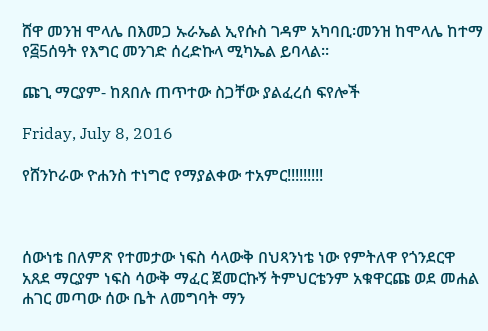ሸዋ መንዝ ሞላሌ በእመጋ ኡራኤል ኢየሱስ ገዳም አካባቢ፡መንዝ ከሞላሌ ከተማ የ፭5ሰዓት የእግር መንገድ ሰረድኩላ ሚካኤል ይባላል፡፡

ጩጊ ማርያም- ከጸበሉ ጠጥተው ስጋቸው ያልፈረሰ ፍየሎች

Friday, July 8, 2016

የሸንኮራው ዮሐንስ ተነግሮ የማያልቀው ተአምር!!!!!!!!!



ሰውነቴ በለምጽ የተመታው ነፍስ ሳላውቅ በህጻንነቴ ነው የምትለዋ የጎንደርዋ አጸደ ማርያም ነፍስ ሳውቅ ማፈር ጀመርኩኝ ትምህርቴንም አቁዋርጩ ወደ መሐል ሐገር መጣው ሰው ቤት ለመግባት ማን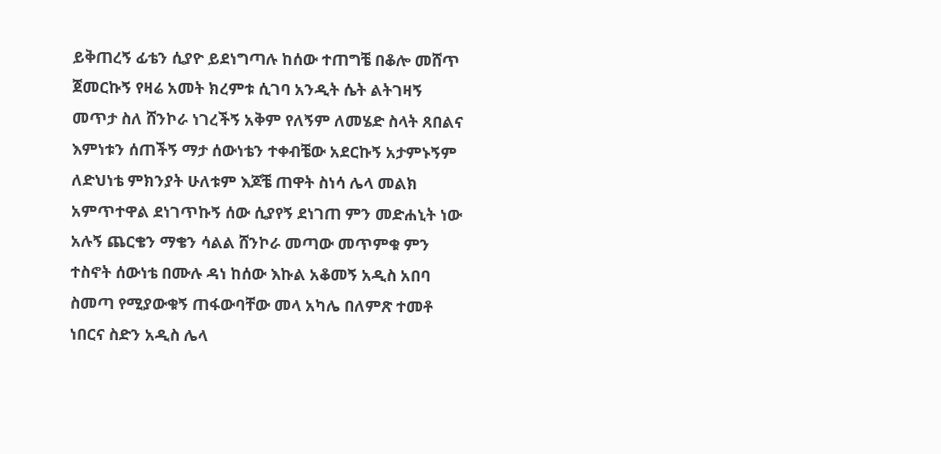ይቅጠረኝ ፊቴን ሲያዮ ይደነግጣሉ ከሰው ተጠግቼ በቆሎ መሸጥ ጀመርኩኝ የዛሬ አመት ክረምቱ ሲገባ አንዲት ሴት ልትገዛኝ መጥታ ስለ ሸንኮራ ነገረችኝ አቅም የለኝም ለመሄድ ስላት ጸበልና እምነቱን ሰጠችኝ ማታ ሰውነቴን ተቀብቼው አደርኩኝ አታምኑኝም ለድህነቴ ምክንያት ሁለቱም እጆቼ ጠዋት ስነሳ ሌላ መልክ አምጥተዋል ደነገጥኩኝ ሰው ሲያየኝ ደነገጠ ምን መድሐኒት ነው አሉኝ ጨርቄን ማቄን ሳልል ሸንኮራ መጣው መጥምቁ ምን ተስኖት ሰውነቴ በሙሉ ዳነ ከሰው እኩል አቆመኝ አዲስ አበባ ስመጣ የሚያውቁኝ ጠፋውባቸው መላ አካሌ በለምጽ ተመቶ ነበርና ስድን አዲስ ሌላ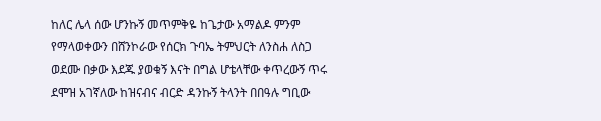ከለር ሌላ ሰው ሆንኩኝ መጥምቅዬ ከጌታው አማልዶ ምንም የማላወቀውን በሸንኮራው የሰርክ ጉባኤ ትምህርት ለንስሐ ለስጋ ወደሙ በቃው እደጁ ያወቁኝ እናት በግል ሆቴላቸው ቀጥረውኝ ጥሩ ደሞዝ አገኛለው ከዝናብና ብርድ ዳንኩኝ ትላንት በበዓሉ ግቢው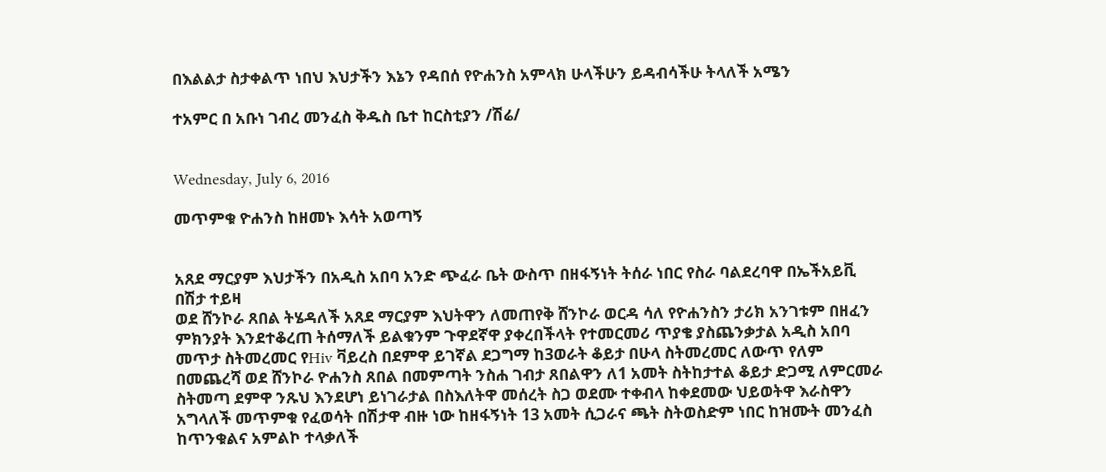በእልልታ ስታቀልጥ ነበህ እህታችን እኔን የዳበሰ የዮሐንስ አምላክ ሁላችሁን ይዳብሳችሁ ትላለች አሜን

ተአምር በ አቡነ ገብረ መንፈስ ቅዱስ ቤተ ከርስቲያን /ሽሬ/


Wednesday, July 6, 2016

መጥምቁ ዮሐንስ ከዘመኑ እሳት አወጣኝ


አጸደ ማርያም እህታችን በአዲስ አበባ አንድ ጭፈራ ቤት ውስጥ በዘፋኝነት ትሰራ ነበር የስራ ባልደረባዋ በኤችአይቪ በሽታ ተይዛ
ወደ ሸንኮራ ጸበል ትሄዳለች አጸደ ማርያም እህትዋን ለመጠየቅ ሸንኮራ ወርዳ ሳለ የዮሐንስን ታሪክ አንገቱም በዘፈን ምክንያት እንደተቆረጠ ትሰማለች ይልቁንም ጉዋደኛዋ ያቀረበችላት የተመርመሪ ጥያቄ ያስጨንቃታል አዲስ አበባ መጥታ ስትመረመር የHiv ቫይረስ በደምዋ ይገኛል ደጋግማ ከ3ወራት ቆይታ በሁላ ስትመረመር ለውጥ የለም በመጨረሻ ወደ ሸንኮራ ዮሐንስ ጸበል በመምጣት ንስሐ ገብታ ጸበልዋን ለ1 አመት ስትከታተል ቆይታ ድጋሚ ለምርመራ ስትመጣ ደምዋ ንጹህ እንደሆነ ይነገራታል በስእለትዋ መሰረት ስጋ ወደሙ ተቀብላ ከቀደመው ህይወትዋ እራስዋን አግላለች መጥምቁ የፈወሳት በሽታዋ ብዙ ነው ከዘፋኝነት 13 አመት ሲጋራና ጫት ስትወስድም ነበር ከዝሙት መንፈስ ከጥንቁልና አምልኮ ተላቃለች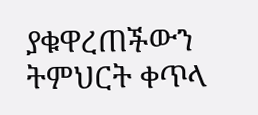ያቁዋረጠችውን ትምህርት ቀጥላ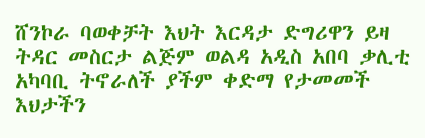ሸንኮራ ባወቀቻት እህት እርዳታ ድግሪዋን ይዛ ትዳር መስርታ ልጅም ወልዳ አዲስ አበባ ቃሊቲ አካባቢ ትኖራለች ያችም ቀድማ የታመመች እህታችን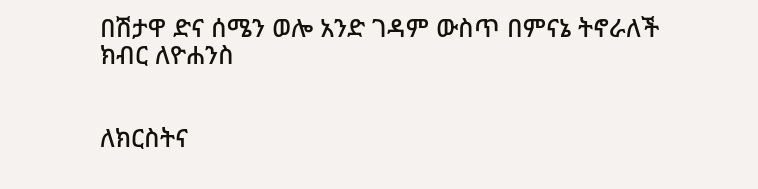በሽታዋ ድና ሰሜን ወሎ አንድ ገዳም ውስጥ በምናኔ ትኖራለች ክብር ለዮሐንስ


ለክርስትና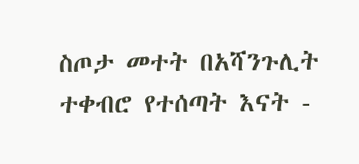ስጦታ መተት በአሻንጉሊት ተቀብሮ የተሰጣት እናት -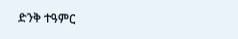ድንቅ ተዓምር